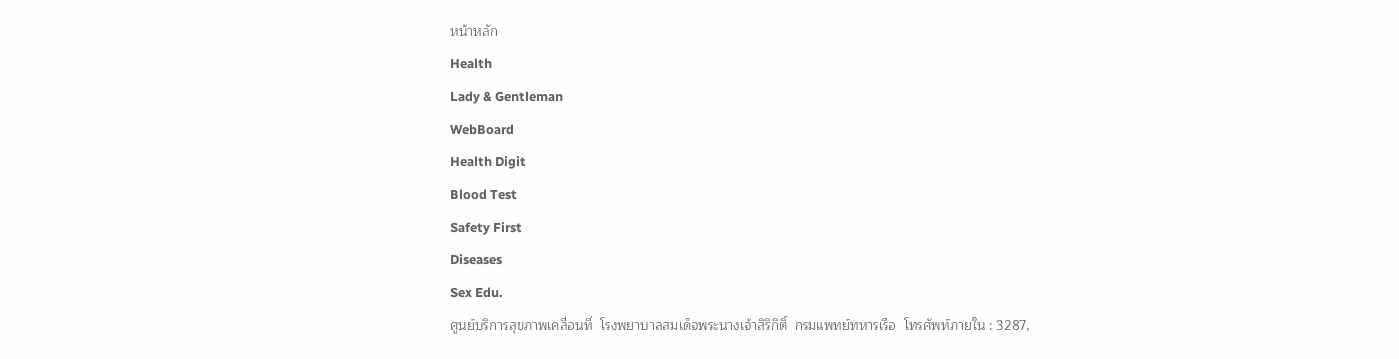หน้าหลัก
Health
Lady & Gentleman
WebBoard
Health Digit
Blood Test
Safety First
Diseases
Sex Edu.
ศูนย์บริการสุขภาพเคลื่อนที่  โรงพยาบาลสมเด็จพระนางเจ้าสิริกิติ์  กรมแพทย์ทหารเรือ  โทรศัพท์ภายใน : 3287,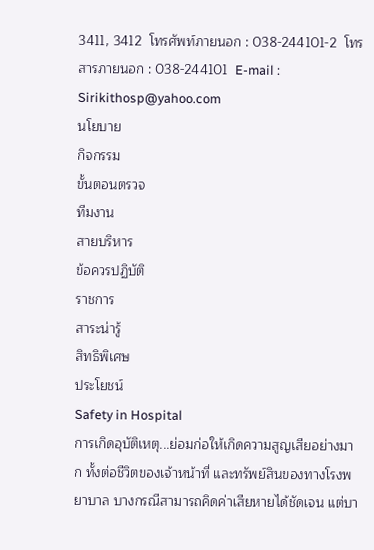3411, 3412  โทรศัพท์ภายนอก : 038-244101-2  โทรสารภายนอก : 038-244101  E-mail : Sirikithosp@yahoo.com
นโยบาย
กิจกรรม
ขั้นตอนตรวจ
ทีมงาน
สายบริหาร
ข้อควรปฏิบัติ
ราชการ
สาระน่ารู้
สิทธิพิเศษ
ประโยชน์
Safety in Hospital
การเกิดอุบัติเหตุ...ย่อมก่อให้เกิดความสูญเสียอย่างมาก ทั้งต่อชีวิตของเจ้าหน้าที่ และทรัพย์สินของทางโรงพยาบาล บางกรณีสามารถคิดค่าเสียหายได้ชัดเจน แต่บา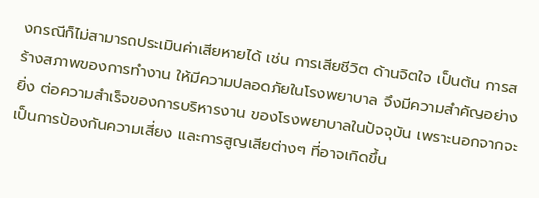งกรณีก็ไม่สามารถประเมินค่าเสียหายได้ เช่น การเสียชีวิต ด้านจิตใจ เป็นต้น การสร้างสภาพของการทำงาน ให้มีความปลอดภัยในโรงพยาบาล จึงมีความสำคัญอย่างยิ่ง ต่อความสำเร็จของการบริหารงาน ของโรงพยาบาลในปัจจุบัน เพราะนอกจากจะเป็นการป้องกันความเสี่ยง และการสูญเสียต่างๆ ที่อาจเกิดขึ้น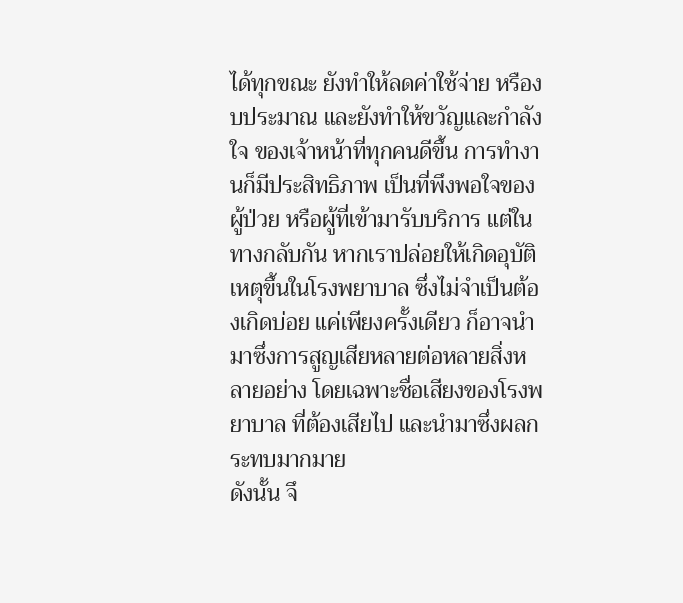ได้ทุกขณะ ยังทำให้ลดค่าใช้จ่าย หรืองบประมาณ และยังทำให้ขวัญและกำลังใจ ของเจ้าหน้าที่ทุกคนดีขึ้น การทำงานก็มีประสิทธิภาพ เป็นที่พึงพอใจของผู้ป่วย หรือผู้ที่เข้ามารับบริการ แต่ในทางกลับกัน หากเราปล่อยให้เกิดอุบัติเหตุขึ้นในโรงพยาบาล ซึ่งไม่จำเป็นต้องเกิดบ่อย แค่เพียงครั้งเดียว ก็อาจนำมาซึ่งการสูญเสียหลายต่อหลายสิ่งหลายอย่าง โดยเฉพาะชื่อเสียงของโรงพยาบาล ที่ต้องเสียไป และนำมาซึ่งผลกระทบมากมาย
ดังนั้น จึ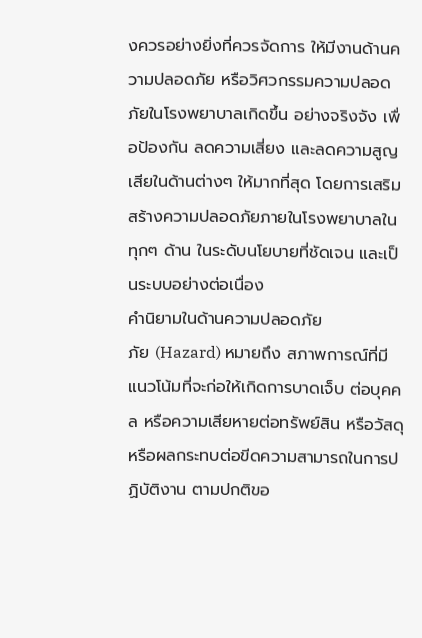งควรอย่างยิ่งที่ควรจัดการ ให้มีงานด้านความปลอดภัย หรือวิศวกรรมความปลอดภัยในโรงพยาบาลเกิดขึ้น อย่างจริงจัง เพื่อป้องกัน ลดความเสี่ยง และลดความสูญเสียในด้านต่างๆ ให้มากที่สุด โดยการเสริมสร้างความปลอดภัยภายในโรงพยาบาลในทุกๆ ด้าน ในระดับนโยบายที่ชัดเจน และเป็นระบบอย่างต่อเนื่อง
คำนิยามในด้านความปลอดภัย
ภัย (Hazard) หมายถึง สภาพการณ์ที่มีแนวโน้มที่จะก่อให้เกิดการบาดเจ็บ ต่อบุคคล หรือความเสียหายต่อทรัพย์สิน หรือวัสดุ หรือผลกระทบต่อขีดความสามารถในการปฏิบัติงาน ตามปกติขอ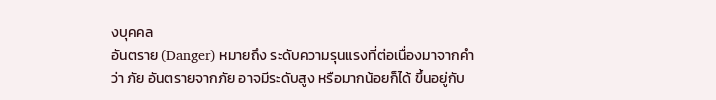งบุคคล
อันตราย (Danger) หมายถึง ระดับความรุนแรงที่ต่อเนื่องมาจากคำว่า ภัย อันตรายจากภัย อาจมีระดับสูง หรือมากน้อยก็ได้ ขึ้นอยู่กับ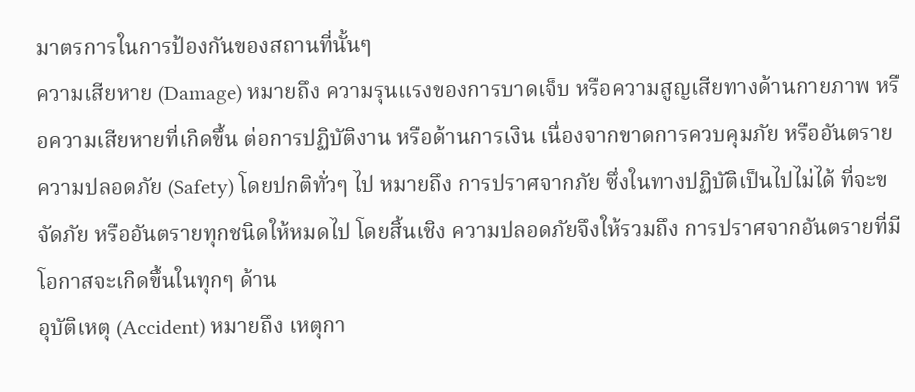มาตรการในการป้องกันของสถานที่นั้นๆ
ความเสียหาย (Damage) หมายถึง ความรุนแรงของการบาดเจ็บ หรือความสูญเสียทางด้านกายภาพ หรือความเสียหายที่เกิดขึ้น ต่อการปฏิบัติงาน หรือด้านการเงิน เนื่องจากขาดการควบคุมภัย หรืออันตราย
ความปลอดภัย (Safety) โดยปกติทั่วๆ ไป หมายถึง การปราศจากภัย ซึ่งในทางปฏิบัติเป็นไปไม่ได้ ที่จะขจัดภัย หรืออันตรายทุกชนิดให้หมดไป โดยสิ้นเชิง ความปลอดภัยจึงให้รวมถึง การปราศจากอันตรายที่มีโอกาสจะเกิดขึ้นในทุกๆ ด้าน
อุบัติเหตุ (Accident) หมายถึง เหตุกา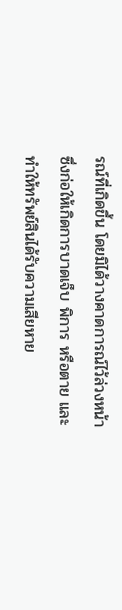รณ์ที่เกิดขึ้น โดยมิได้วางคาดการณ์ไว้ล่วงหน้า ซึ่งก่อให้เกิดการบาดเจ็บ พิการ หรือตาย และทำให้ทรัพย์สินได้รับความเสียหาย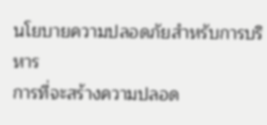นโยบายความปลอดภัยสำหรับการบริหาร
การที่จะสร้างความปลอด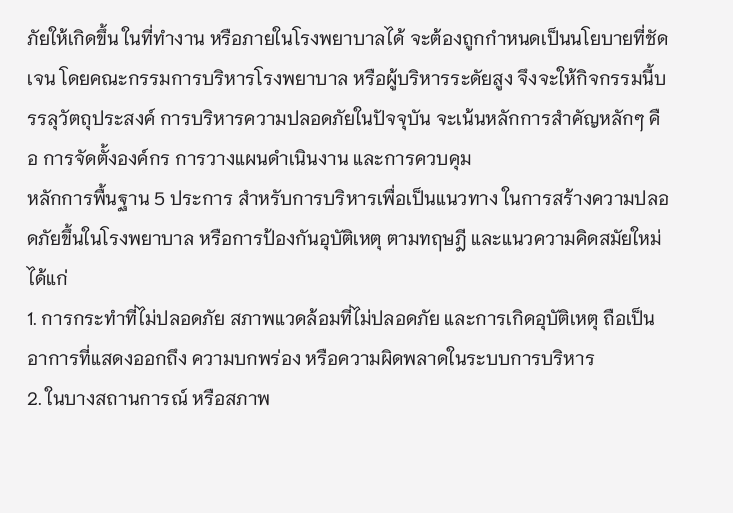ภัยให้เกิดขึ้น ในที่ทำงาน หรือภายในโรงพยาบาลได้ จะต้องถูกกำหนดเป็นนโยบายที่ชัดเจน โดยคณะกรรมการบริหารโรงพยาบาล หรือผู้บริหารระดัยสูง จึงจะให้กิจกรรมนี้บรรลุวัตถุประสงค์ การบริหารความปลอดภัยในปัจจุบัน จะเน้นหลักการสำคัญหลักๆ คือ การจัดตั้งองค์กร การวางแผนดำเนินงาน และการควบคุม
หลักการพื้นฐาน 5 ประการ สำหรับการบริหารเพื่อเป็นแนวทาง ในการสร้างความปลอดภัยขึ้นในโรงพยาบาล หรือการป้องกันอุบัติเหตุ ตามทฤษฎี และแนวความคิดสมัยใหม่ ได้แก่
1. การกระทำที่ไม่ปลอดภัย สภาพแวดล้อมที่ไม่ปลอดภัย และการเกิดอุบัติเหตุ ถือเป็นอาการที่แสดงออกถึง ความบกพร่อง หรือความผิดพลาดในระบบการบริหาร
2. ในบางสถานการณ์ หรือสภาพ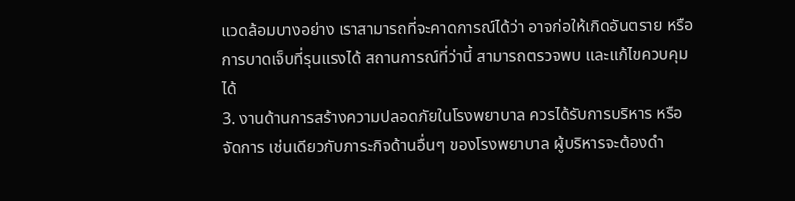แวดล้อมบางอย่าง เราสามารถที่จะคาดการณ์ได้ว่า อาจก่อให้เกิดอันตราย หรือการบาดเจ็บที่รุนแรงได้ สถานการณ์ที่ว่านี้ สามารถตรวจพบ และแก้ไขควบคุมได้
3. งานด้านการสร้างความปลอดภัยในโรงพยาบาล ควรได้รับการบริหาร หรือจัดการ เช่นเดียวกับภาระกิจด้านอื่นๆ ของโรงพยาบาล ผู้บริหารจะต้องดำ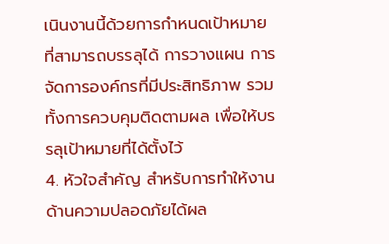เนินงานนี้ด้วยการกำหนดเป้าหมาย ที่สามารถบรรลุได้ การวางแผน การจัดการองค์กรที่มีประสิทธิภาพ รวมทั้งการควบคุมติดตามผล เพื่อให้บรรลุเป้าหมายที่ได้ตั้งไว้
4. หัวใจสำคัญ สำหรับการทำให้งานด้านความปลอดภัยได้ผล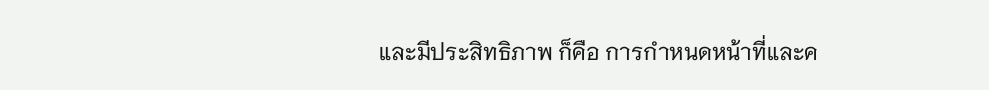และมีประสิทธิภาพ ก็คือ การกำหนดหน้าที่และค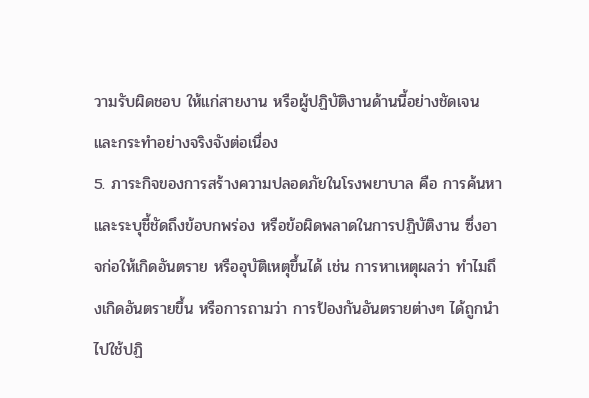วามรับผิดชอบ ให้แก่สายงาน หรือผู้ปฏิบัติงานด้านนี้อย่างชัดเจน และกระทำอย่างจริงจังต่อเนื่อง
5. ภาระกิจของการสร้างความปลอดภัยในโรงพยาบาล คือ การค้นหา และระบุชี้ชัดถึงข้อบกพร่อง หรือข้อผิดพลาดในการปฏิบัติงาน ซึ่งอาจก่อให้เกิดอันตราย หรืออุบัติเหตุขึ้นได้ เช่น การหาเหตุผลว่า ทำไมถึงเกิดอันตรายขึ้น หรือการถามว่า การป้องกันอันตรายต่างๆ ได้ถูกนำไปใช้ปฏิ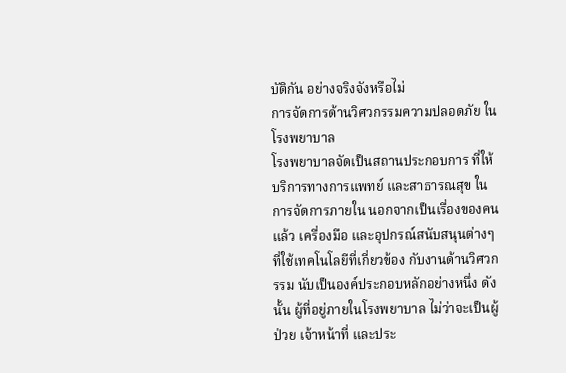บัติกัน อย่างจริงจังหรือไม่
การจัดการด้านวิศวกรรมความปลอดภัย ในโรงพยาบาล
โรงพยาบาลจัดเป็นสถานประกอบการ ที่ให้บริการทางการแพทย์ และสาธารณสุข ในการจัดการภายใน นอกจากเป็นเรื่องของคนแล้ว เครื่องมือ และอุปกรณ์สนับสนุนต่างๆ ที่ใช้เทคโนโลยีที่เกี่ยวข้อง กับงานด้านวิศวกรรม นับเป็นองค์ประกอบหลักอย่างหนึ่ง ดังนั้น ผู้ที่อยู่ภายในโรงพยาบาล ไม่ว่าจะเป็นผู้ป่วย เจ้าหน้าที่ และประ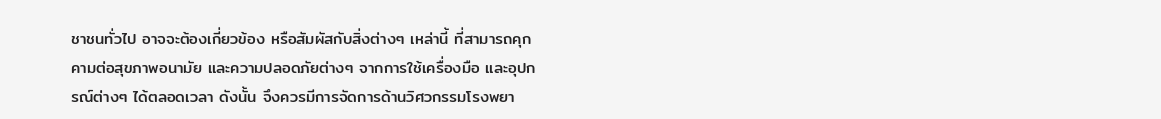ชาชนทั่วไป อาจจะต้องเกี่ยวข้อง หรือสัมผัสกับสิ่งต่างๆ เหล่านี้ ที่สามารถคุกคามต่อสุขภาพอนามัย และความปลอดภัยต่างๆ จากการใช้เครื่องมือ และอุปกรณ์ต่างๆ ได้ตลอดเวลา ดังนั้น จึงควรมีการจัดการด้านวิศวกรรมโรงพยา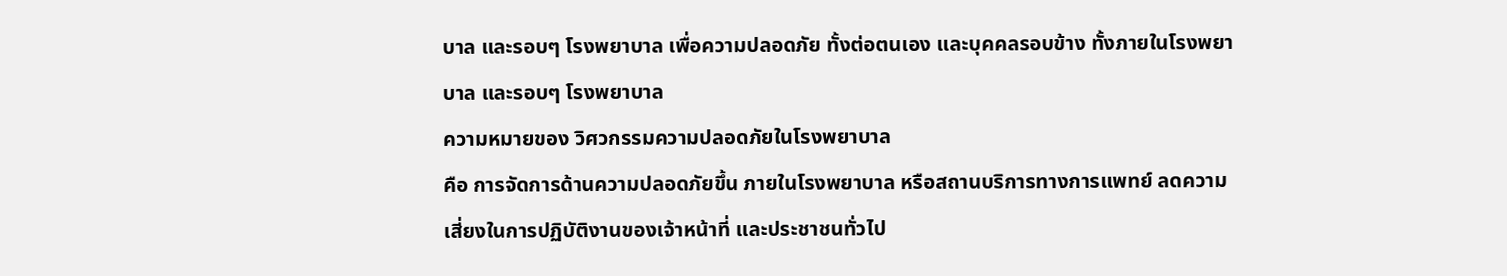บาล และรอบๆ โรงพยาบาล เพื่อความปลอดภัย ทั้งต่อตนเอง และบุคคลรอบข้าง ทั้งภายในโรงพยาบาล และรอบๆ โรงพยาบาล
ความหมายของ วิศวกรรมความปลอดภัยในโรงพยาบาล
คือ การจัดการด้านความปลอดภัยขึ้น ภายในโรงพยาบาล หรือสถานบริการทางการแพทย์ ลดความเสี่ยงในการปฏิบัติงานของเจ้าหน้าที่ และประชาชนทั่วไป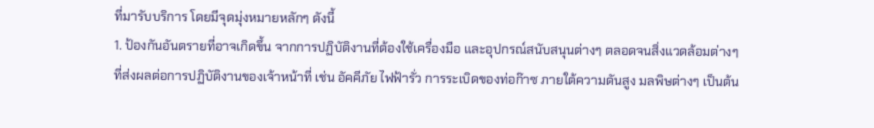ที่มารับบริการ โดยมีจุดมุ่งหมายหลักๆ ดังนี้
1. ป้องกันอันตรายที่อาจเกิดขึ้น จากการปฏิบัติงานที่ต้องใช้เครื่องมือ และอุปกรณ์สนับสนุนต่างๆ ตลอดจนสิ่งแวดล้อมต่างๆ ที่ส่งผลต่อการปฏิบัติงานของเจ้าหน้าที่ เช่น อัคคีภัย ไฟฟ้ารั่ว การระเบิดของท่อก๊าซ ภายใต้ความดันสูง มลพิษต่างๆ เป็นต้น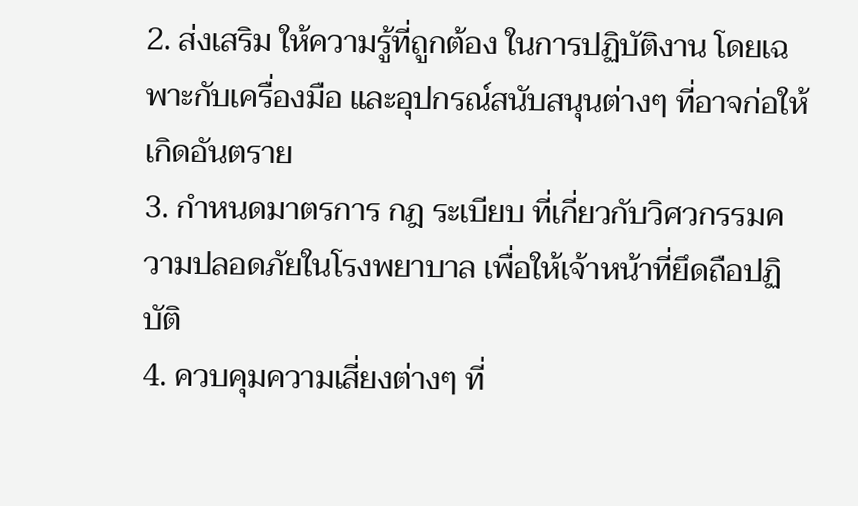2. ส่งเสริม ให้ความรู้ที่ถูกต้อง ในการปฏิบัติงาน โดยเฉพาะกับเครื่องมือ และอุปกรณ์สนับสนุนต่างๆ ที่อาจก่อให้เกิดอันตราย
3. กำหนดมาตรการ กฎ ระเบียบ ที่เกี่ยวกับวิศวกรรมความปลอดภัยในโรงพยาบาล เพื่อให้เจ้าหน้าที่ยึดถือปฏิบัติ
4. ควบคุมความเสี่ยงต่างๆ ที่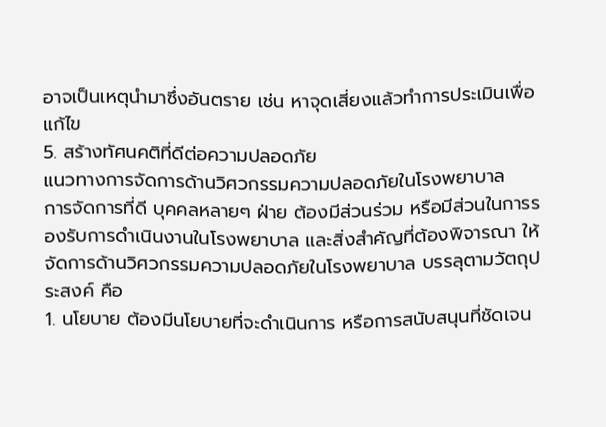อาจเป็นเหตุนำมาซึ่งอันตราย เช่น หาจุดเสี่ยงแล้วทำการประเมินเพื่อแก้ไข
5. สร้างทัศนคติที่ดีต่อความปลอดภัย
แนวทางการจัดการด้านวิศวกรรมความปลอดภัยในโรงพยาบาล
การจัดการที่ดี บุคคลหลายๆ ฝ่าย ต้องมีส่วนร่วม หรือมีส่วนในการรองรับการดำเนินงานในโรงพยาบาล และสิ่งสำคัญที่ต้องพิจารณา ให้จัดการด้านวิศวกรรมความปลอดภัยในโรงพยาบาล บรรลุตามวัตถุประสงค์ คือ
1. นโยบาย ต้องมีนโยบายที่จะดำเนินการ หรือการสนับสนุนที่ชัดเจน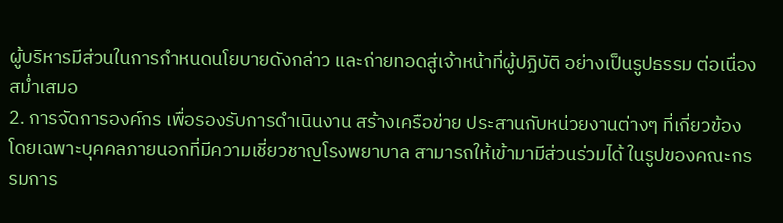ผู้บริหารมีส่วนในการกำหนดนโยบายดังกล่าว และถ่ายทอดสู่เจ้าหน้าที่ผู้ปฏิบัติ อย่างเป็นรูปธรรม ต่อเนื่อง สม่ำเสมอ
2. การจัดการองค์กร เพื่อรองรับการดำเนินงาน สร้างเครือข่าย ประสานกับหน่วยงานต่างๆ ที่เกี่ยวข้อง โดยเฉพาะบุคคลภายนอกที่มีความเชี่ยวชาญโรงพยาบาล สามารถให้เข้ามามีส่วนร่วมได้ ในรูปของคณะกรรมการ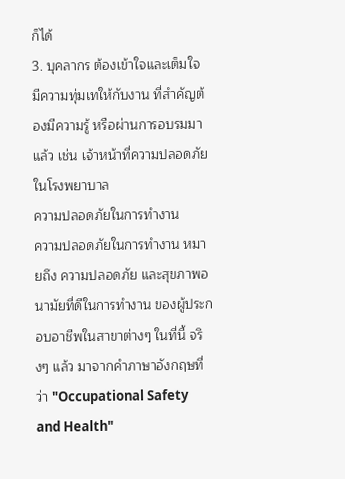ก็ได้
3. บุคลากร ต้องเข้าใจและเต็มใจ มีความทุ่มเทให้กับงาน ที่สำคัญต้องมีความรู้ หรือผ่านการอบรมมาแล้ว เช่น เจ้าหน้าที่ความปลอดภัยในโรงพยาบาล
ความปลอดภัยในการทำงาน
ความปลอดภัยในการทำงาน หมายถึง ความปลอดภัย และสุขภาพอนามัยที่ดีในการทำงาน ของผู้ประกอบอาชีพในสาขาต่างๆ ในที่นี้ จริงๆ แล้ว มาจากคำภาษาอังกฤษที่ว่า "Occupational Safety and Health"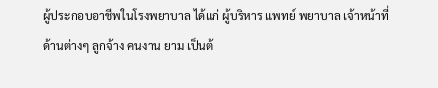ผู้ประกอบอาชีพในโรงพยาบาล ได้แก่ ผู้บริหาร แพทย์ พยาบาล เจ้าหน้าที่ด้านต่างๆ ลูกจ้าง คนงาน ยาม เป็นต้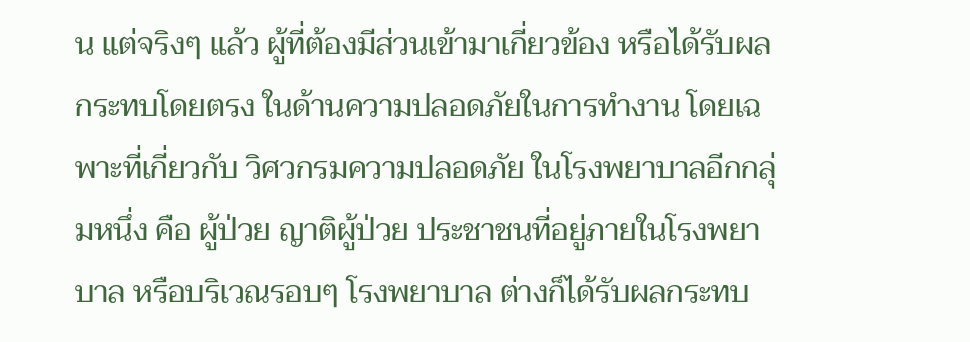น แต่จริงๆ แล้ว ผู้ที่ต้องมีส่วนเข้ามาเกี่ยวข้อง หรือได้รับผลกระทบโดยตรง ในด้านความปลอดภัยในการทำงาน โดยเฉพาะที่เกี่ยวกับ วิศวกรมความปลอดภัย ในโรงพยาบาลอีกกลุ่มหนึ่ง คือ ผู้ป่วย ญาติผู้ป่วย ประชาชนที่อยู่ภายในโรงพยาบาล หรือบริเวณรอบๆ โรงพยาบาล ต่างก็ได้รับผลกระทบ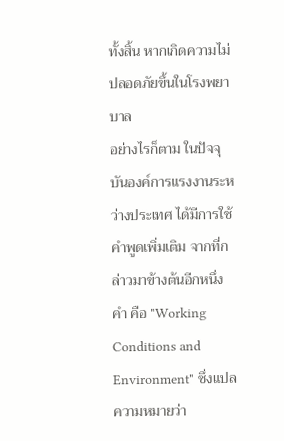ทั้งสิ้น หากเกิดความไม่ปลอดภัยขึ้นในโรงพยาบาล
อย่างไรก็ตาม ในปัจจุบันองค์การแรงงานระหว่างประเทศ ได้มีการใช้คำพูดเพิ่มเติม จากที่กล่าวมาข้างต้นอีกหนึ่งคำ คือ "Working Conditions and Environment" ซึ่งแปลความหมายว่า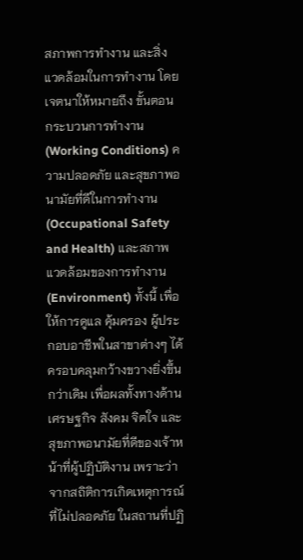สภาพการทำงาน และสิ่งแวดล้อมในการทำงาน โดยเจตนาให้หมายถึง ขั้นตอนกระบวนการทำงาน (Working Conditions) ความปลอดภัย และสุขภาพอนามัยที่ดีในการทำงาน (Occupational Safety and Health) และสภาพแวดล้อมของการทำงาน (Environment) ทั้งนี้ เพื่อให้การดูแล คุ้มครอง ผู้ประกอบอาชีพในสาขาต่างๆ ได้ครอบคลุมกว้างขวางยิ่งขึ้นกว่าเดิม เพื่อผลทั้งทางด้านเศรษฐกิจ สังคม จิตใจ และสุขภาพอนามัยที่ดีของเจ้าหน้าที่ผู้ปฏิบัติงาน เพราะว่าจากสถิติการเกิดเหตุการณ์ที่ไม่ปลอดภัย ในสถานที่ปฏิ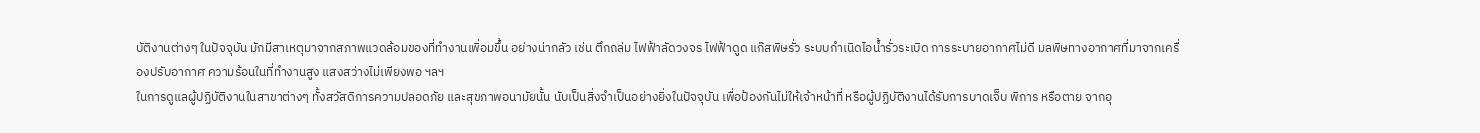บัติงานต่างๆ ในปัจจุบัน มักมีสาเหตุมาจากสภาพแวดล้อมของที่ทำงานเพิ่อมขึ้น อย่างน่ากลัว เช่น ตึกถล่ม ไฟฟ้าลัดวงจร ไฟฟ้าดูด แก๊สพิษรั่ว ระบบกำเนิดไอน้ำรั่วระเบิด การระบายอากาศไม่ดี มลพิษทางอากาศที่มาจากเครื่องปรับอากาศ ความร้อนในที่ทำงานสูง แสงสว่างไม่เพียงพอ ฯลฯ
ในการดูแลผู้ปฏิบัติงานในสาขาต่างๆ ทั้งสวัสดิการความปลอดภัย และสุขภาพอนามัยนั้น นับเป็นสิ่งจำเป็นอย่างยิ่งในปัจจุบัน เพื่อป้องกันไม่ให้เจ้าหน้าที่ หรือผู้ปฏิบัติงานได้รับการบาดเจ็บ พิการ หรือตาย จากอุ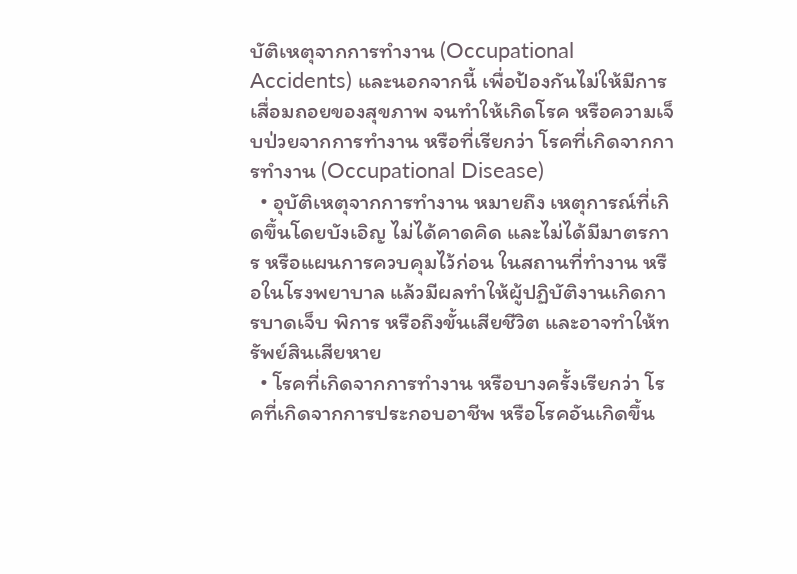บัติเหตุจากการทำงาน (Occupational Accidents) และนอกจากนี้ เพื่อป้องกันไม่ให้มีการเสื่อมถอยของสุขภาพ จนทำให้เกิดโรค หรือความเจ็บป่วยจากการทำงาน หรือที่เรียกว่า โรคที่เกิดจากการทำงาน (Occupational Disease)
  • อุบัติเหตุจากการทำงาน หมายถึง เหตุการณ์ที่เกิดขึ้นโดยบังเอิญ ไม่ได้คาดคิด และไม่ได้มีมาตรการ หรือแผนการควบคุมไว้ก่อน ในสถานที่ทำงาน หรือในโรงพยาบาล แล้วมีผลทำให้ผู้ปฏิบัติงานเกิดการบาดเจ็บ พิการ หรือถึงขั้นเสียชีวิต และอาจทำให้ทรัพย์สินเสียหาย
  • โรคที่เกิดจากการทำงาน หรือบางครั้งเรียกว่า โรคที่เกิดจากการประกอบอาชีพ หรือโรคอันเกิดขึ้น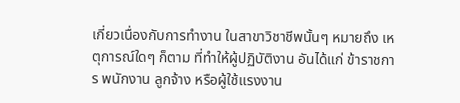เกี่ยวเนื่องกับการทำงาน ในสาขาวิชาชีพนั้นๆ หมายถึง เหตุการณ์ใดๆ ก็ตาม ที่ทำให้ผู้ปฏิบัติงาน อันได้แก่ ข้าราชการ พนักงาน ลูกจ้าง หรือผู้ใช้แรงงาน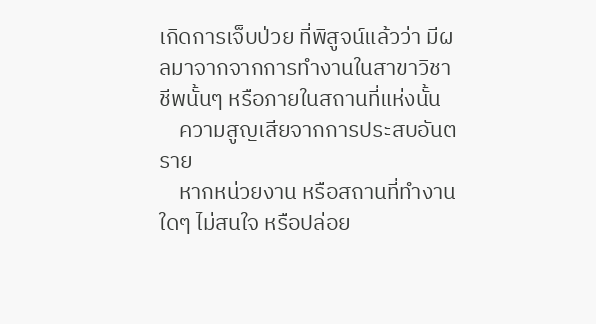เกิดการเจ็บป่วย ที่พิสูจน์แล้วว่า มีผลมาจากจากการทำงานในสาขาวิชาชีพนั้นๆ หรือภายในสถานที่แห่งนั้น
    ความสูญเสียจากการประสบอันตราย
    หากหน่วยงาน หรือสถานที่ทำงานใดๆ ไม่สนใจ หรือปล่อย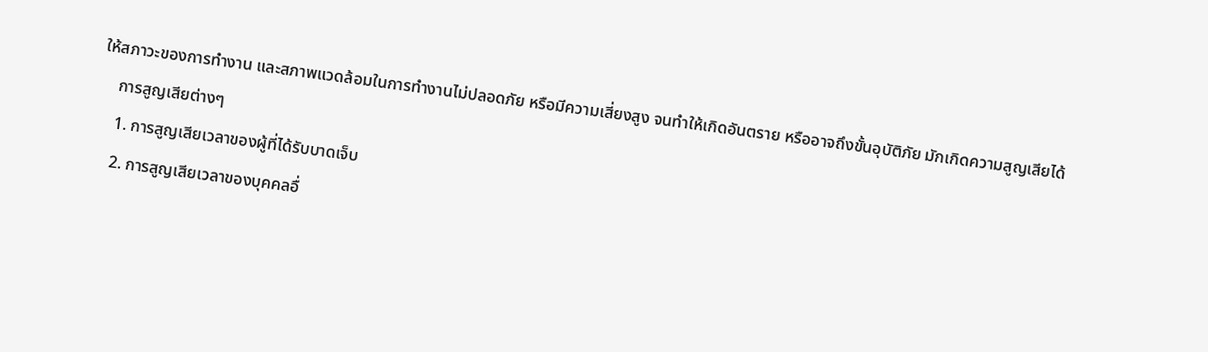ให้สภาวะของการทำงาน และสภาพแวดล้อมในการทำงานไม่ปลอดภัย หรือมีความเสี่ยงสูง จนทำให้เกิดอันตราย หรืออาจถึงขั้นอุบัติภัย มักเกิดความสูญเสียได้
    การสูญเสียต่างๆ
    1. การสูญเสียเวลาของผู้ที่ได้รับบาดเจ็บ
    2. การสูญเสียเวลาของบุคคลอื่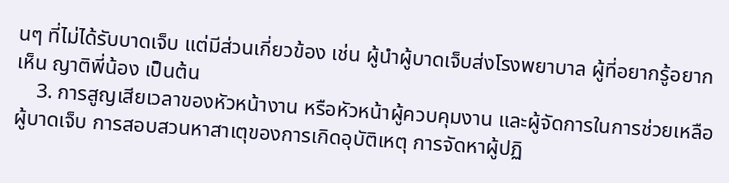นๆ ที่ไม่ได้รับบาดเจ็บ แต่มีส่วนเกี่ยวข้อง เช่น ผู้นำผู้บาดเจ็บส่งโรงพยาบาล ผู้ที่อยากรู้อยากเห็น ญาติพี่น้อง เป็นต้น
    3. การสูญเสียเวลาของหัวหน้างาน หรือหัวหน้าผู้ควบคุมงาน และผู้จัดการในการช่วยเหลือผู้บาดเจ็บ การสอบสวนหาสาเตุของการเกิดอุบัติเหตุ การจัดหาผู้ปฏิ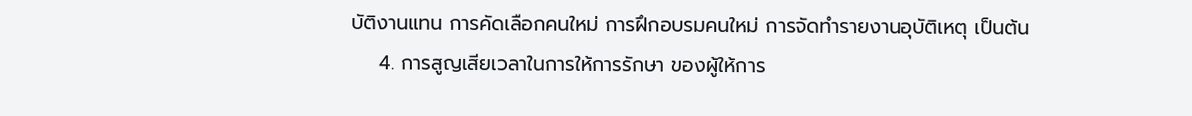บัติงานแทน การคัดเลือกคนใหม่ การฝึกอบรมคนใหม่ การจัดทำรายงานอุบัติเหตุ เป็นต้น
    4. การสูญเสียเวลาในการให้การรักษา ของผู้ให้การ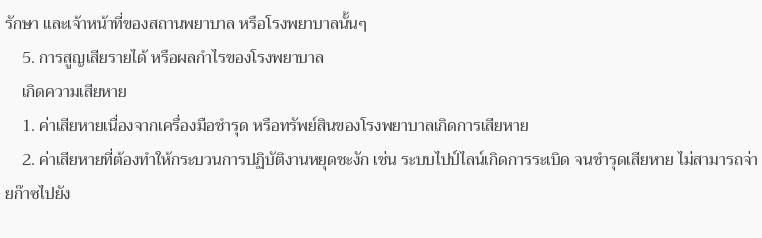รักษา และเจ้าหน้าที่ของสถานพยาบาล หรือโรงพยาบาลนั้นๆ
    5. การสูญเสียรายได้ หรือผลกำไรของโรงพยาบาล
    เกิดความเสียหาย
    1. ค่าเสียหายเนื่องจากเครื่องมือชำรุด หรือทรัพย์สินของโรงพยาบาลเกิดการเสียหาย
    2. ค่าเสียหายที่ต้องทำให้กระบวนการปฏิบัติงานหยุดชะงัก เช่น ระบบไปป์ไลน์เกิดการระเบิด จนชำรุดเสียหาย ไม่สามารถจ่ายก๊าซไปยัง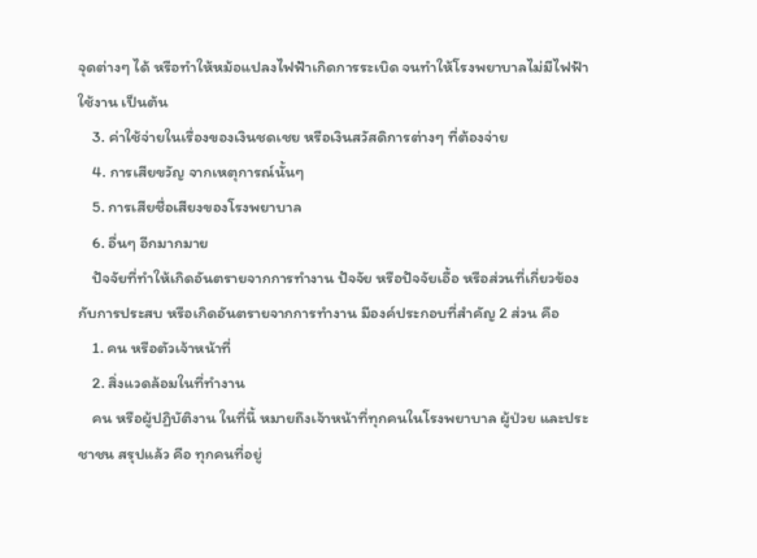จุดต่างๆ ได้ หรือทำให้หม้อแปลงไฟฟ้าเกิดการระเบิด จนทำให้โรงพยาบาลไม่มีไฟฟ้าใช้งาน เป็นต้น
    3. ค่าใช้จ่ายในเรื่องของเงินชดเชย หรือเงินสวัสดิการต่างๆ ที่ต้องจ่าย
    4. การเสียขวัญ จากเหตุการณ์นั้นๆ
    5. การเสียชื่อเสียงของโรงพยาบาล
    6. อื่นๆ อีกมากมาย
    ปัจจัยที่ทำให้เกิดอันตรายจากการทำงาน ปัจจัย หรือปัจจัยเอื้อ หรือส่วนที่เกี่ยวข้องกับการประสบ หรือเกิดอันตรายจากการทำงาน มีองค์ประกอบที่สำคัญ 2 ส่วน คือ
    1. คน หรือตัวเจ้าหน้าที่
    2. สิ่งแวดล้อมในที่ทำงาน
    คน หรือผู้ปฏิบัติงาน ในที่นี้ หมายถึงเจ้าหน้าที่ทุกคนในโรงพยาบาล ผู้ป่วย และประชาชน สรุปแล้ว คือ ทุกคนที่อยู่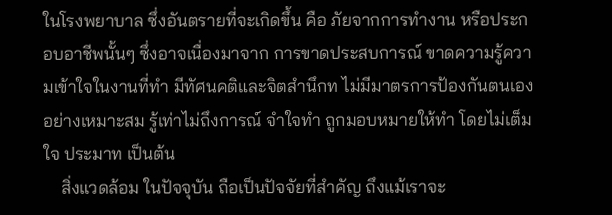ในโรงพยาบาล ซึ่งอันตรายที่จะเกิดขึ้น คือ ภัยจากการทำงาน หรือประกอบอาชีพนั้นๆ ซึ่งอาจเนื่องมาจาก การขาดประสบการณ์ ขาดความรู้ความเข้าใจในงานที่ทำ มีทัศนคติและจิตสำนึกท ไม่มีมาตรการป้องกันตนเองอย่างเหมาะสม รู้เท่าไม่ถึงการณ์ จำใจทำ ถูกมอบหมายให้ทำ โดยไม่เต็มใจ ประมาท เป็นต้น
    สิ่งแวดล้อม ในปัจจุบัน ถือเป็นปัจจัยที่สำคัญ ถึงแม้เราจะ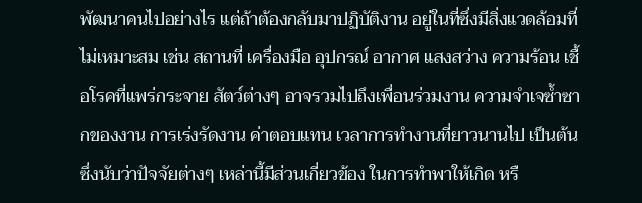พัฒนาคนไปอย่างไร แต่ถ้าต้องกลับมาปฏิบัติงาน อยู่ในที่ซึ่งมีสิ่งแวดล้อมที่ไม่เหมาะสม เช่น สถานที่ เครื่องมือ อุปกรณ์ อากาศ แสงสว่าง ความร้อน เชื้อโรคที่แพร่กระจาย สัตว์ต่างๆ อาจรวมไปถึงเพื่อนร่วมงาน ความจำเจซ้ำซากของงาน การเร่งรัดงาน ค่าตอบแทน เวลาการทำงานที่ยาวนานไป เป็นต้น ซึ่งนับว่าปัจจัยต่างๆ เหล่านี้มีส่วนเกี่ยวข้อง ในการทำพาให้เกิด หรื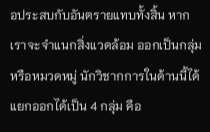อประสบกับอันตรายแทบทั้งสิ้น หากเราจะจำแนกสิ่งแวดล้อม ออกเป็นกลุ่ม หรือหมวดหมู่ นักวิชากการในด้านนี้ได้แยกออกได้เป็น 4 กลุ่ม คือ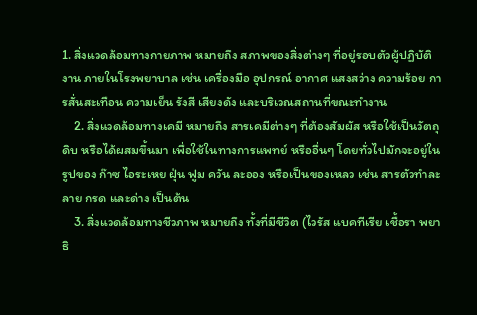1. สิ่งแวดล้อมทางกายภาพ หมายถึง สภาพของสิ่งต่างๆ ที่อยู่รอบตัวผู้ปฏิบัติงาน ภายในโรงพยาบาล เช่น เครื่องมือ อุปกรณ์ อากาศ แสงสว่าง ความร้อย การสั่นสะเทือน ความเย็น รังสี เสียงดัง และบริเวณสถานที่ขณะทำงาน
    2. สิ่งแวดล้อมทางเคมี หมายถึง สารเคมีต่างๆ ที่ต้องสัมผัส หรือใช้เป็นวัตถุดิบ หรือได้ผสมขึ้นมา เพื่อใช้ในทางการแพทย์ หรืออื่นๆ โดยทั่วไปมักจะอยู่ในรูปของ ก๊าซ ไอระเหย ฝุ่น ฟูม ควัน ละออง หรือเป็นของเหลว เช่น สารตัวทำละลาย กรด และด่าง เป็นต้น
    3. สิ่งแวดล้อมทางชีวภาพ หมายถึง ทั้งที่มีชีวิต (ไวรัส แบคทีเรีย เชื้อรา พยาธิ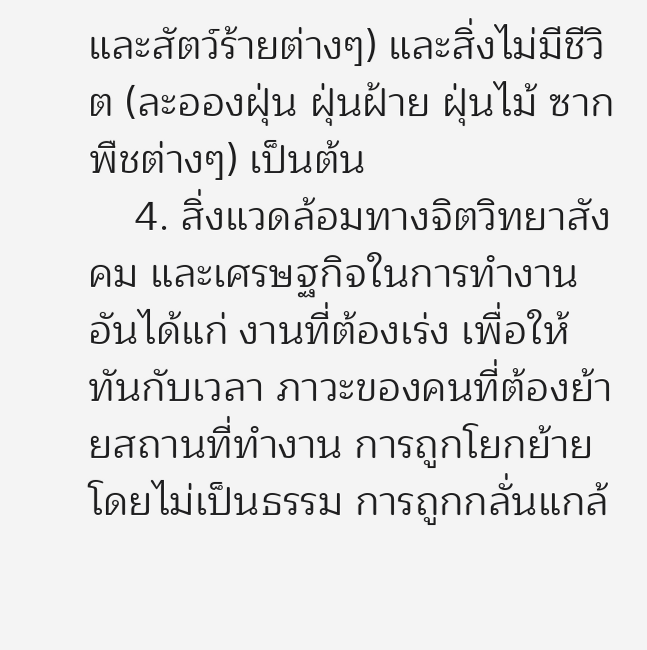และสัตว์ร้ายต่างๆ) และสิ่งไม่มีชีวิต (ละอองฝุ่น ฝุ่นฝ้าย ฝุ่นไม้ ซากพืชต่างๆ) เป็นต้น
    4. สิ่งแวดล้อมทางจิตวิทยาสังคม และเศรษฐกิจในการทำงาน อันได้แก่ งานที่ต้องเร่ง เพื่อให้ทันกับเวลา ภาวะของคนที่ต้องย้ายสถานที่ทำงาน การถูกโยกย้ายโดยไม่เป็นธรรม การถูกกลั่นแกล้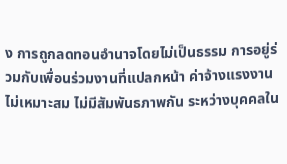ง การถูกลดทอนอำนาจโดยไม่เป็นธรรม การอยู่ร่วมกับเพื่อนร่วมงานที่แปลกหน้า ค่าจ้างแรงงานไม่เหมาะสม ไม่มีสัมพันธภาพกัน ระหว่างบุคคลใน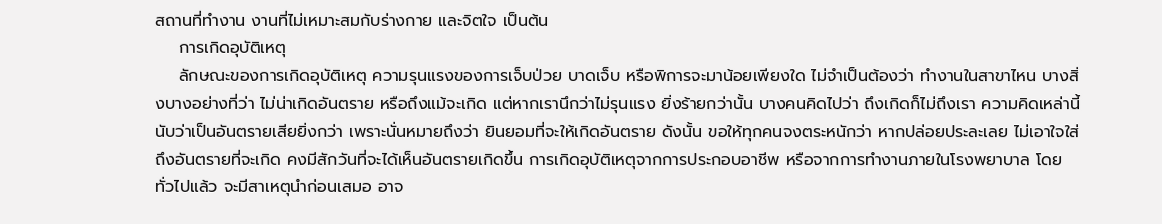สถานที่ทำงาน งานที่ไม่เหมาะสมกับร่างกาย และจิตใจ เป็นต้น
    การเกิดอุบัติเหตุ
    ลักษณะของการเกิดอุบัติเหตุ ความรุนแรงของการเจ็บป่วย บาดเจ็บ หรือพิการจะมาน้อยเพียงใด ไม่จำเป็นต้องว่า ทำงานในสาขาไหน บางสิ่งบางอย่างที่ว่า ไม่น่าเกิดอันตราย หรือถึงแม้จะเกิด แต่หากเรานึกว่าไม่รุนแรง ยิ่งร้ายกว่านั้น บางคนคิดไปว่า ถึงเกิดก็ไม่ถึงเรา ความคิดเหล่านี้นับว่าเป็นอันตรายเสียยิ่งกว่า เพราะนั่นหมายถึงว่า ยินยอมที่จะให้เกิดอันตราย ดังนั้น ขอให้ทุกคนจงตระหนักว่า หากปล่อยประละเลย ไม่เอาใจใส่ถึงอันตรายที่จะเกิด คงมีสักวันที่จะได้เห็นอันตรายเกิดขึ้น การเกิดอุบัติเหตุจากการประกอบอาชีพ หรือจากการทำงานภายในโรงพยาบาล โดยทั่วไปแล้ว จะมีสาเหตุนำก่อนเสมอ อาจ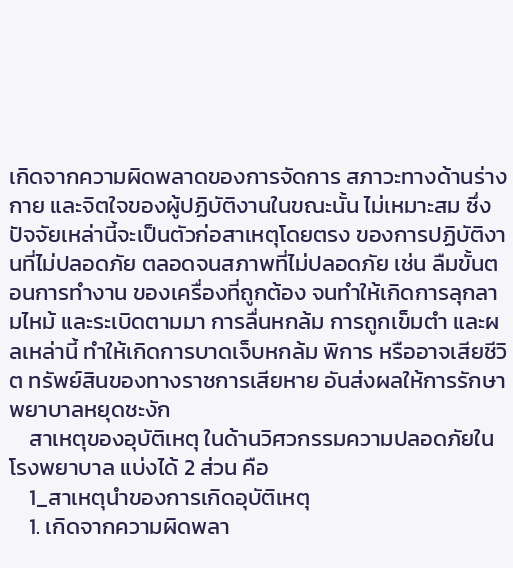เกิดจากความผิดพลาดของการจัดการ สภาวะทางด้านร่างกาย และจิตใจของผู้ปฏิบัติงานในขณะนั้น ไม่เหมาะสม ซึ่งปัจจัยเหล่านี้จะเป็นตัวก่อสาเหตุโดยตรง ของการปฏิบัติงานที่ไม่ปลอดภัย ตลอดจนสภาพที่ไม่ปลอดภัย เช่น ลืมขั้นตอนการทำงาน ของเครื่องที่ถูกต้อง จนทำให้เกิดการลุกลามไหม้ และระเบิดตามมา การลื่นหกล้ม การถูกเข็มตำ และผลเหล่านี้ ทำให้เกิดการบาดเจ็บหกล้ม พิการ หรืออาจเสียชีวิต ทรัพย์สินของทางราชการเสียหาย อันส่งผลให้การรักษาพยาบาลหยุดชะงัก
    สาเหตุของอุบัติเหตุ ในด้านวิศวกรรมความปลอดภัยในโรงพยาบาล แบ่งได้ 2 ส่วน คือ
    1_สาเหตุนำของการเกิดอุบัติเหตุ
    1. เกิดจากความผิดพลา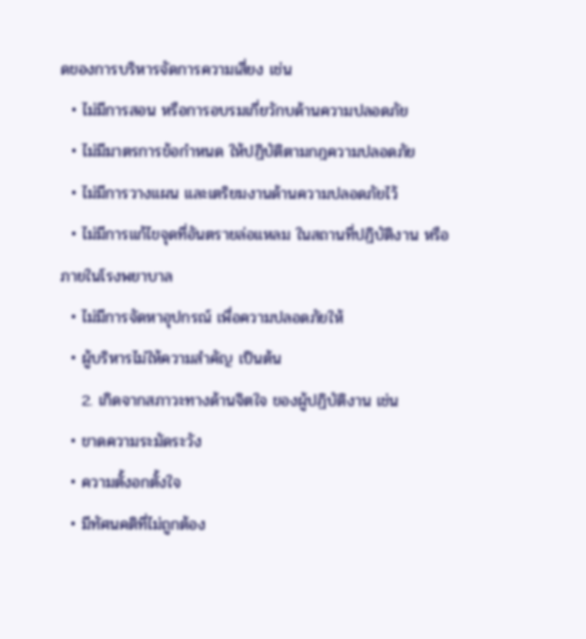ดของการบริหารจัดการความเสี่ยง เช่น
  • ไม่มีการสอน หรือการอบรมเกี่ยวักบด้านความปลอดภัย
  • ไม่มีมาตรการข้อกำหนด ให้ปฏิบัติตามกฎความปลอดภัย
  • ไม่มีการวางแผน และเตริยมงานด้านความปลอดภัยไว้
  • ไม่มีการแก้ไขจุดที่อันตรายล่อแหลม ในสถานที่ปฏิบัติงาน หรือภายในโรงพยาบาล
  • ไม่มีการจัดหาอุปกรณ์ เพื่อความปลอดภัยให้
  • ผู้บริหารไม่ให้ความสำคัญ เป็นต้น
    2. เกิดจากสภาวะทางด้านจิตใจ ของผู้ปฏิบัติงาน เช่น
  • ขาดความระมัดระวัง
  • ความตั้งอกตั้งใจ
  • มีทัศนคติที่ไม่ถูกต้อง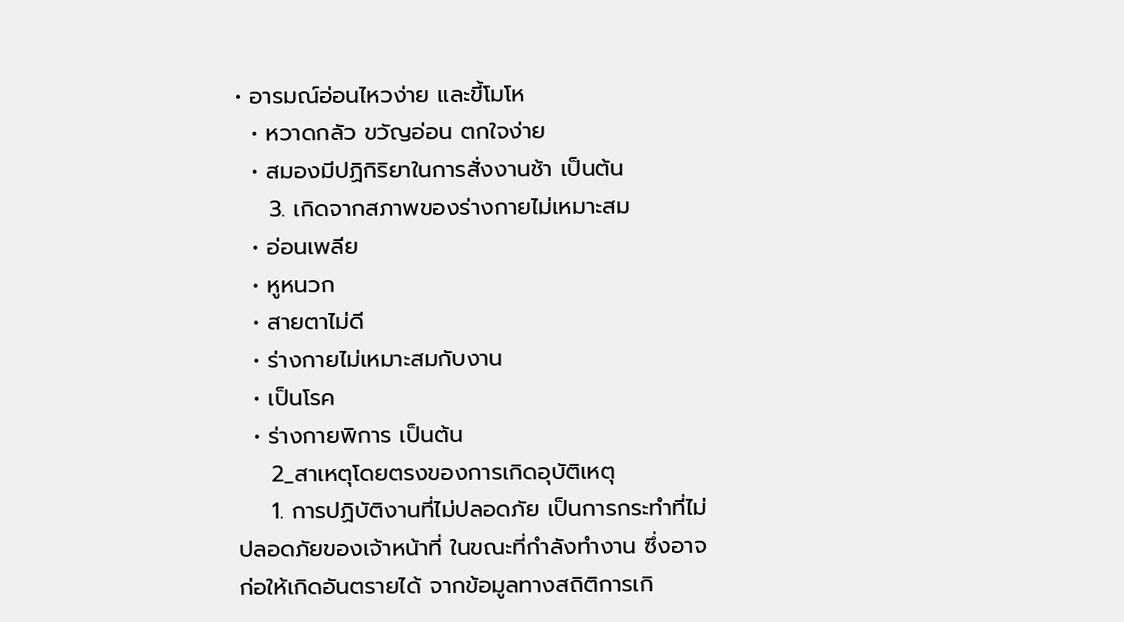• อารมณ์อ่อนไหวง่าย และขี้โมโห
  • หวาดกลัว ขวัญอ่อน ตกใจง่าย
  • สมองมีปฏิกิริยาในการสั่งงานช้า เป็นต้น
    3. เกิดจากสภาพของร่างกายไม่เหมาะสม
  • อ่อนเพลีย
  • หูหนวก
  • สายตาไม่ดี
  • ร่างกายไม่เหมาะสมกับงาน
  • เป็นโรค
  • ร่างกายพิการ เป็นต้น
    2_สาเหตุโดยตรงของการเกิดอุบัติเหตุ
    1. การปฏิบัติงานที่ไม่ปลอดภัย เป็นการกระทำที่ไม่ปลอดภัยของเจ้าหน้าที่ ในขณะที่กำลังทำงาน ซึ่งอาจก่อให้เกิดอันตรายได้ จากข้อมูลทางสถิติการเกิ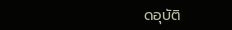ดอุบัติ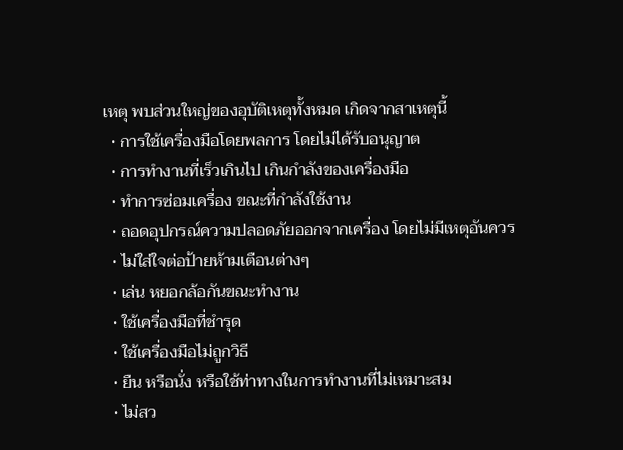เหตุ พบส่วนใหญ่ของอุบัติเหตุทั้งหมด เกิดจากสาเหตุนี้
  • การใช้เครื่องมือโดยพลการ โดยไม่ได้รับอนุญาต
  • การทำงานที่เร็วเกินไป เกินกำลังของเครื่องมือ
  • ทำการซ่อมเครื่อง ขณะที่กำลังใช้งาน
  • ถอดอุปกรณ์ความปลอดภัยออกจากเครื่อง โดยไม่มีเหตุอันควร
  • ไม่ใส่ใจต่อป้ายห้ามเตือนต่างๆ
  • เล่น หยอกล้อกันขณะทำงาน
  • ใช้เครื่องมือที่ชำรุด
  • ใช้เครื่องมือไม่ถูกวิธี
  • ยืน หรือนั่ง หรือใช้ท่าทางในการทำงานที่ไม่เหมาะสม
  • ไม่สว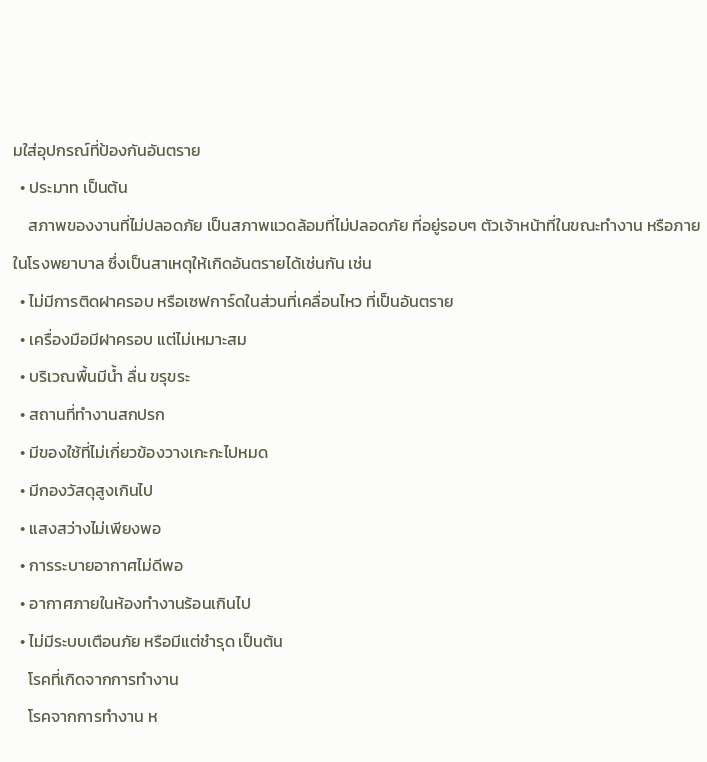มใส่อุปกรณ์ที่ป้องกันอันตราย
  • ประมาท เป็นต้น
    สภาพของงานที่ไม่ปลอดภัย เป็นสภาพแวดล้อมที่ไม่ปลอดภัย ที่อยู่รอบๆ ตัวเจ้าหน้าที่ในขณะทำงาน หรือภายในโรงพยาบาล ซึ่งเป็นสาเหตุให้เกิดอันตรายได้เช่นกัน เช่น
  • ไม่มีการติดฝาครอบ หรือเซฟการ์ดในส่วนที่เคลื่อนไหว ที่เป็นอันตราย
  • เครื่องมือมีฝาครอบ แต่ไม่เหมาะสม
  • บริเวณพื้นมีน้ำ ลื่น ขรุขระ
  • สถานที่ทำงานสกปรก
  • มีของใช้ที่ไม่เกี่ยวข้องวางเกะกะไปหมด
  • มีกองวัสดุสูงเกินไป
  • แสงสว่างไม่เพียงพอ
  • การระบายอากาศไม่ดีพอ
  • อากาศภายในห้องทำงานร้อนเกินไป
  • ไม่มีระบบเตือนภัย หรือมีแต่ชำรุด เป็นต้น
    โรคที่เกิดจากการทำงาน
    โรคจากการทำงาน ห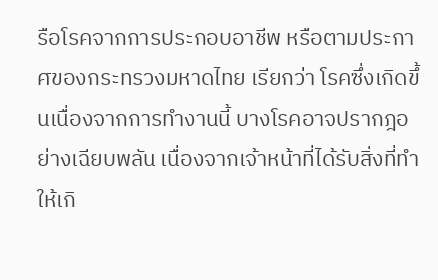รือโรคจากการประกอบอาชีพ หรือตามประกาศของกระทรวงมหาดไทย เรียกว่า โรคซึ่งเกิดขึ้นเนื่องจากการทำงานนี้ บางโรคอาจปรากฎอย่างเฉียบพลัน เนื่องจากเจ้าหน้าที่ได้รับสิ่งที่ทำให้เกิ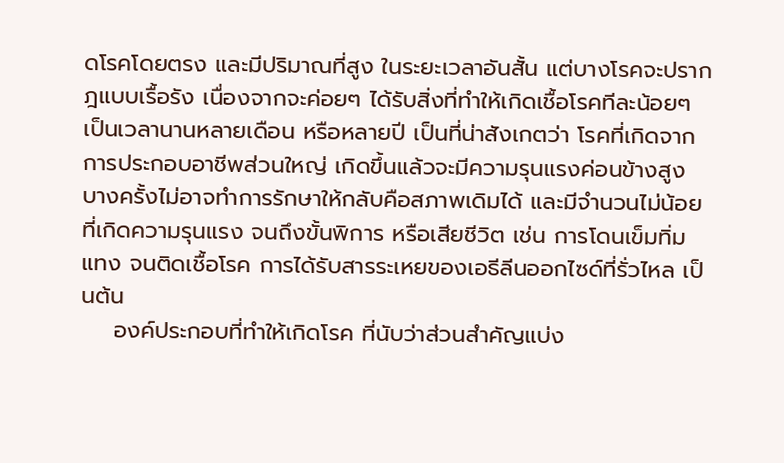ดโรคโดยตรง และมีปริมาณที่สูง ในระยะเวลาอันสั้น แต่บางโรคจะปรากฎแบบเรื้อรัง เนื่องจากจะค่อยๆ ได้รับสิ่งที่ทำให้เกิดเชื้อโรคทีละน้อยๆ เป็นเวลานานหลายเดือน หรือหลายปี เป็นที่น่าสังเกตว่า โรคที่เกิดจากการประกอบอาชีพส่วนใหญ่ เกิดขึ้นแล้วจะมีความรุนแรงค่อนข้างสูง บางครั้งไม่อาจทำการรักษาให้กลับคือสภาพเดิมได้ และมีจำนวนไม่น้อยที่เกิดความรุนแรง จนถึงขั้นพิการ หรือเสียชีวิต เช่น การโดนเข็มทิ่มแทง จนติดเชื้อโรค การได้รับสารระเหยของเอธีลีนออกไซด์ที่รั่วไหล เป็นต้น
    องค์ประกอบที่ทำให้เกิดโรค ที่นับว่าส่วนสำคัญแบ่ง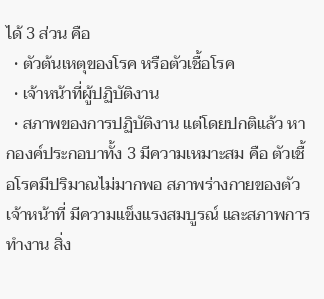ได้ 3 ส่วน คือ
  • ตัวต้นเหตุของโรค หรือตัวเชื้อโรค
  • เจ้าหน้าที่ผู้ปฏิบัติงาน
  • สภาพของการปฏิบัติงาน แต่โดยปกติแล้ว หากองค์ประกอบาทั้ง 3 มีความเหมาะสม คือ ตัวเชื้อโรคมีปริมาณไม่มากพอ สภาพร่างกายของตัวเจ้าหน้าที่ มีความแข็งแรงสมบูรณ์ และสภาพการทำงาน สิ่ง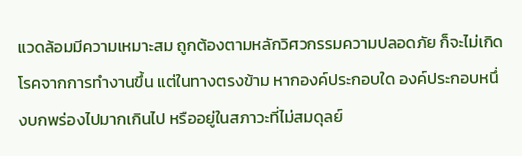แวดล้อมมีความเหมาะสม ถูกต้องตามหลักวิศวกรรมความปลอดภัย ก็จะไม่เกิดโรคจากการทำงานขึ้น แต่ในทางตรงข้าม หากองค์ประกอบใด องค์ประกอบหนึ่งบกพร่องไปมากเกินไป หรืออยู่ในสภาวะที่ไม่สมดุลย์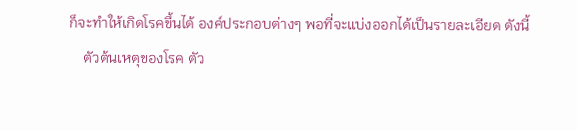ก็จะทำให้เกิดโรคขึ้นได้ องค์ประกอบต่างๆ พอที่จะแบ่งออกได้เป็นรายละเอียด ดังนี้
    ตัวต้นเหตุของโรค ตัว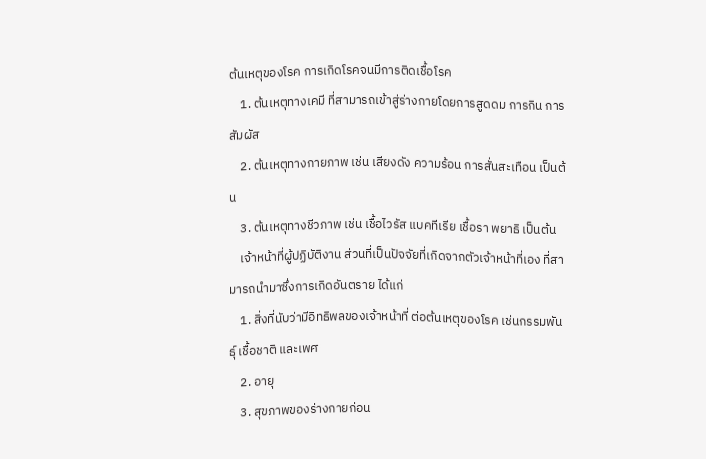ต้นเหตุของโรค การเกิดโรคจนมีการติดเชื้อโรค
    1. ต้นเหตุทางเคมี ที่สามารถเข้าสู่ร่างกายโดยการสูดดม การกิน การสัมผัส
    2. ต้นเหตุทางกายภาพ เช่น เสียงดัง ความร้อน การสั่นสะเทือน เป็นต้น
    3. ต้นเหตุทางชีวภาพ เช่น เชื้อไวรัส แบคทีเรีย เชื้อรา พยาธิ เป็นต้น
    เจ้าหน้าที่ผู้ปฏิบัติงาน ส่วนที่เป็นปัจจัยที่เกิดจากตัวเจ้าหน้าที่เอง ที่สามารถนำมาซึ่งการเกิดอันตราย ได้แก่
    1. สิ่งที่นับว่ามีอิทธิพลของเจ้าหน้าที่ ต่อต้นเหตุของโรค เช่นกรรมพันธุ์ เชื้อชาติ และเพศ
    2. อายุ
    3. สุขภาพของร่างกายก่อน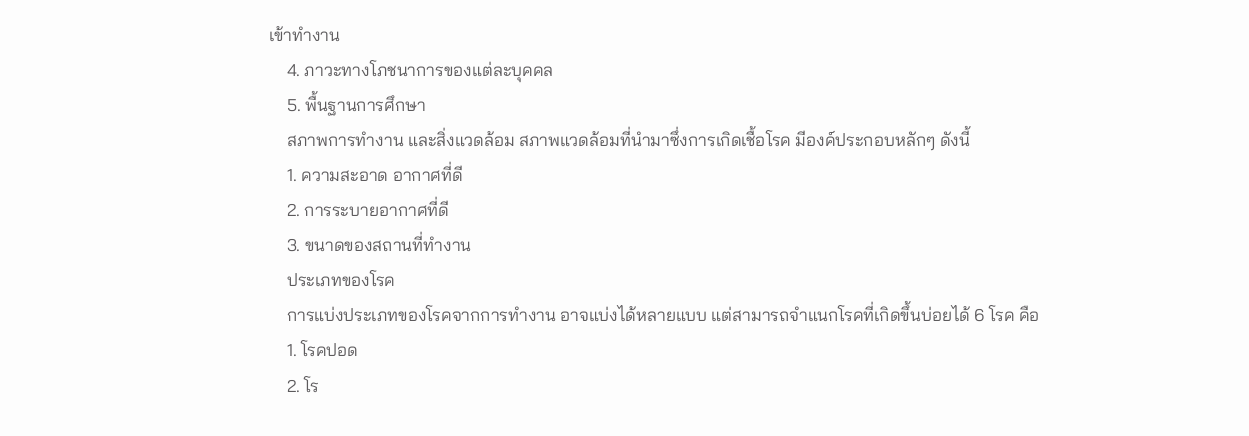เข้าทำงาน
    4. ภาวะทางโภชนาการของแต่ละบุคคล
    5. พื้นฐานการศึกษา
    สภาพการทำงาน และสิ่งแวดล้อม สภาพแวดล้อมที่นำมาซึ่งการเกิดเชื้อโรค มีองค์ประกอบหลักๆ ดังนี้
    1. ความสะอาด อากาศที่ดี
    2. การระบายอากาศที่ดี
    3. ขนาดของสถานที่ทำงาน
    ประเภทของโรค
    การแบ่งประเภทของโรคจากการทำงาน อาจแบ่งได้หลายแบบ แต่สามารถจำแนกโรคที่เกิดขึ้นบ่อยได้ 6 โรค คือ
    1. โรคปอด
    2. โร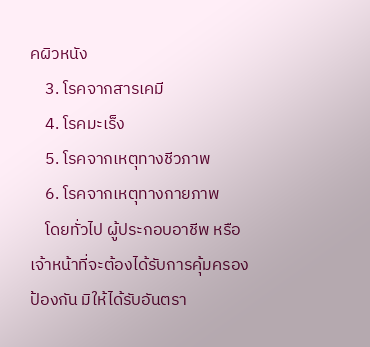คผิวหนัง
    3. โรคจากสารเคมี
    4. โรคมะเร็ง
    5. โรคจากเหตุทางชีวภาพ
    6. โรคจากเหตุทางกายภาพ
    โดยทั่วไป ผู้ประกอบอาชีพ หรือเจ้าหน้าที่จะต้องได้รับการคุ้มครองป้องกัน มิให้ได้รับอันตรา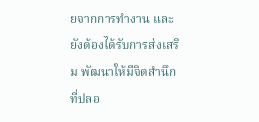ยจากการทำงาน และยังต้องได้รับการส่งเสริม พัฒนาให้มีจิตสำนึกที่ปลอ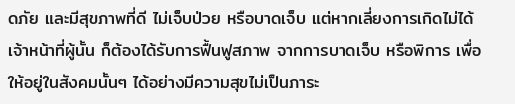ดภัย และมีสุขภาพที่ดี ไม่เจ็บป่วย หรือบาดเจ็บ แต่หากเลี่ยงการเกิดไม่ได้ เจ้าหน้าที่ผู้นั้น ก็ต้องได้รับการฟื้นฟูสภาพ จากการบาดเจ็บ หรือพิการ เพื่อให้อยู่ในสังคมนั้นๆ ได้อย่างมีความสุขไม่เป็นภาระ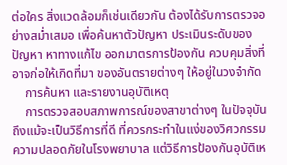ต่อใคร สิ่งแวดล้อมก็เช่นเดียวกัน ต้องได้รับการตรวจอย่างสม่ำเสมอ เพื่อค้นหาตัวปัญหา ประเมินระดับของปัญหา หาทางแก้ไข ออกมาตรการป้องกัน ควบคุมสิ่งที่อาจก่อให้เกิดที่มา ของอันตรายต่างๆ ให้อยู่ในวงจำกัด
    การค้นหา และรายงานอุบัติเหตุ
    การตรวจสอบสภาพการณ์ของสาขาต่างๆ ในปัจจุบันถึงแม้จะเป็นวิธีการที่ดี ที่ควรกระทำในแง่ของวิศวกรรม ความปลอดภัยในโรงพยาบาล แต่วิธีการป้องกันอุบัติเห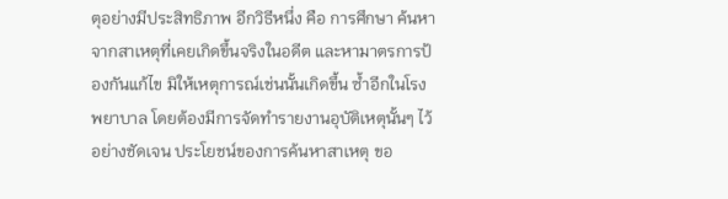ตุอย่างมีประสิทธิภาพ อีกวิธีหนึ่ง คือ การศึกษา ค้นหาจากสาเหตุที่เคยเกิดขึ้นจริงในอดีต และหามาตรการป้องกันแก้ไข มิให้เหตุการณ์เช่นนั้นเกิดขึ้น ซ้ำอีกในโรงพยาบาล โดยต้องมีการจัดทำรายงานอุบัติเหตุนั้นๆ ไว้อย่างชัดเจน ประโยชน์ของการค้นหาสาเหตุ ขอ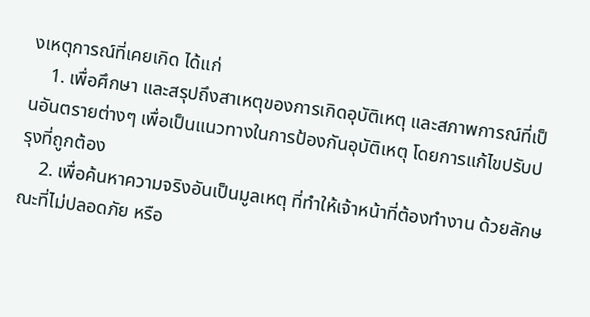งเหตุการณ์ที่เคยเกิด ได้แก่
    1. เพื่อศึกษา และสรุปถึงสาเหตุของการเกิดอุบัติเหตุ และสภาพการณ์ที่เป็นอันตรายต่างๆ เพื่อเป็นแนวทางในการป้องกันอุบัติเหตุ โดยการแก้ไขปรับปรุงที่ถูกต้อง
    2. เพื่อค้นหาความจริงอันเป็นมูลเหตุ ที่ทำให้เจ้าหน้าที่ต้องทำงาน ด้วยลักษณะที่ไม่ปลอดภัย หรือ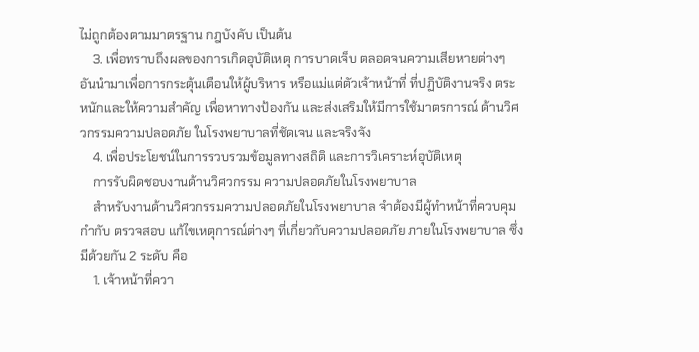ไม่ถูกต้องตามมาตรฐาน กฎบังคับ เป็นต้น
    3. เพื่อทราบถึงผลของการเกิดอุบัติเหตุ การบาดเจ็บ ตลอดจนความเสียหายต่างๆ อันนำมาเพื่อการกระตุ้นเตือนให้ผู้บริหาร หรือแม่แต่ตัวเจ้าหน้าที่ ที่ปฏิบัติงานจริง ตระหนักและให้ความสำคัญ เพื่อหาทางป้องกัน และส่งเสริมให้มีการใช้มาตรการณ์ ด้านวิศวกรรมความปลอดภัย ในโรงพยาบาลที่ชัดเจน และจริงจัง
    4. เพื่อประโยชน์ในการรวบรวมข้อมูลทางสถิติ และการวิเคราะห์อุบัติเหตุ
    การรับผิดชอบงานด้านวิศวกรรม ความปลอดภัยในโรงพยาบาล
    สำหรับงานด้านวิศวกรรมความปลอดภัยในโรงพยาบาล จำต้องมีผู้ทำหน้าที่ควบคุม กำกับ ตรวจสอบ แก้ไขเหตุการณ์ต่างๆ ที่เกี่ยวกับความปลอดภัย ภายในโรงพยาบาล ซึ่งมีด้วยกัน 2 ระดับ คือ
    1. เจ้าหน้าที่ควา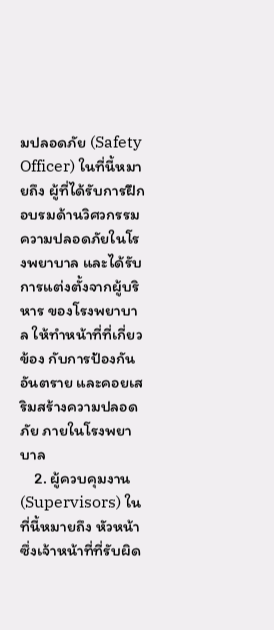มปลอดภัย (Safety Officer) ในที่นี้หมายถึง ผู้ที่ได้รับการฝึกอบรมด้านวิศวกรรม ความปลอดภัยในโรงพยาบาล และได้รับการแต่งตั้งจากผู้บริหาร ของโรงพยาบาล ให้ทำหน้าที่ที่เกี่ยวข้อง กับการป้องกันอันตราย และคอยเสริมสร้างความปลอดภัย ภายในโรงพยาบาล
    2. ผู้ควบคุมงาน (Supervisors) ในที่นี้หมายถึง หัวหน้าซึ่งเจ้าหน้าที่ที่รับผิด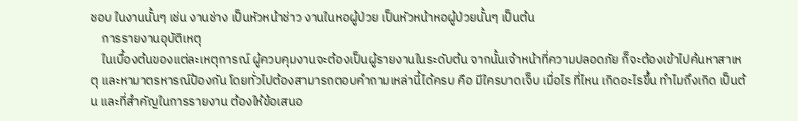ชอบ ในงานนั้นๆ เช่น งานช่าง เป็นหัวหน้าช่าว งานในหอผู้ป่วย เป็นหัวหน้าหอผู้ป่วยนั้นๆ เป็นต้น
    การรายงานอุบัติเหตุ
    ในเบื้องต้นของแต่ละเหตุการณ์ ผู้ควบคุมงานจะต้องเป็นผู้รายงานในระดับต้น จากนั้นเจ้าหน้าที่ความปลอดภัย ก็จะต้องเข้าไปค้นหาสาเหตุ และหามาตรหารณ์ป้องกัน โดยทั่วไปต้องสามารถตอบคำถามเหล่านี้ได้ครบ คือ มีใครบาดเจ็บ เมื่อไร ที่ไหน เกิดอะไรขึ้น ทำไมถึงเกิด เป็นต้น และที่สำคัญในการรายงาน ต้องให้ข้อเสนอ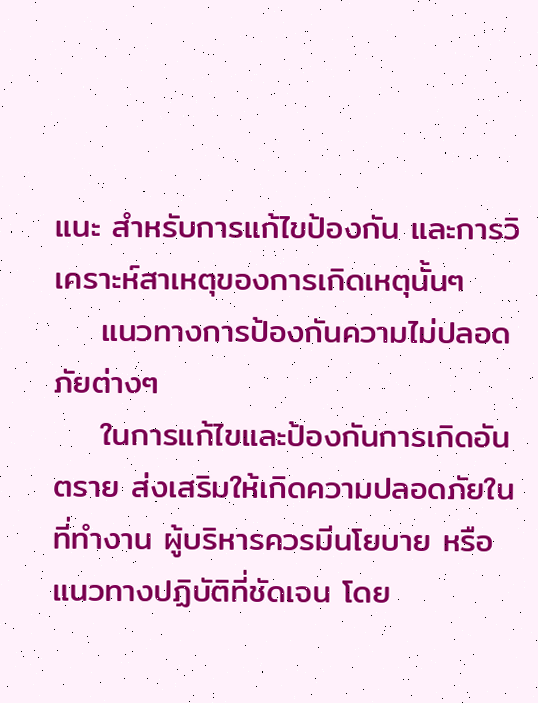แนะ สำหรับการแก้ไขป้องกัน และการวิเคราะห์สาเหตุของการเกิดเหตุนั้นๆ
    แนวทางการป้องกันความไม่ปลอดภัยต่างๆ
    ในการแก้ไขและป้องกันการเกิดอันตราย ส่งเสริมให้เกิดความปลอดภัยในที่ทำงาน ผู้บริหารควรมีนโยบาย หรือแนวทางปฏิบัติที่ชัดเจน โดย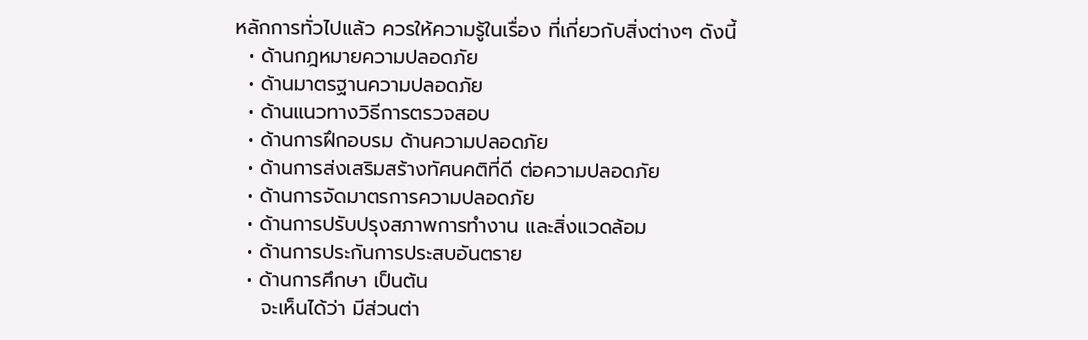หลักการทั่วไปแล้ว ควรให้ความรู้ในเรื่อง ที่เกี่ยวกับสิ่งต่างๆ ดังนี้
  • ด้านกฎหมายความปลอดภัย
  • ด้านมาตรฐานความปลอดภัย
  • ด้านแนวทางวิธีการตรวจสอบ
  • ด้านการฝึกอบรม ด้านความปลอดภัย
  • ด้านการส่งเสริมสร้างทัศนคติที่ดี ต่อความปลอดภัย
  • ด้านการจัดมาตรการความปลอดภัย
  • ด้านการปรับปรุงสภาพการทำงาน และสิ่งแวดล้อม
  • ด้านการประกันการประสบอันตราย
  • ด้านการศึกษา เป็นต้น
    จะเห็นได้ว่า มีส่วนต่า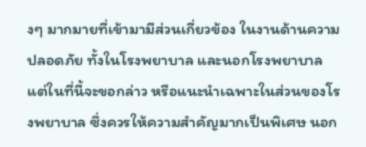งๆ มากมายที่เข้ามามีส่วนเกี่ยวข้อง ในงานด้านความปลอดภัย ทั้งในโรงพยาบาล และนอกโรงพยาบาล แต่ในที่นี้จะขอกล่าว หรือแนะนำเฉพาะในส่วนของโรงพยาบาล ซึ่งควรให้ความสำคัญมากเป็นพิเศษ นอก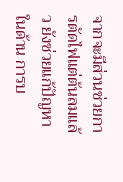จากจะมีส่วนช่วยการตัดไฟแต่ต้นลมแล้ว ยังช่วยแก้ปัญหาในด้าน การบ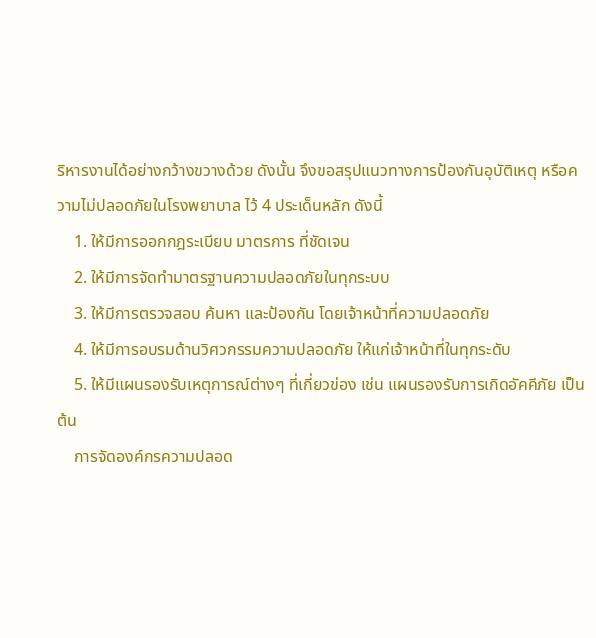ริหารงานได้อย่างกว้างขวางด้วย ดังนั้น จึงขอสรุปแนวทางการป้องกันอุบัติเหตุ หรือความไม่ปลอดภัยในโรงพยาบาล ไว้ 4 ประเด็นหลัก ดังนี้
    1. ให้มีการออกกฎระเบียบ มาตรการ ที่ชัดเจน
    2. ให้มีการจัดทำมาตรฐานความปลอดภัยในทุกระบบ
    3. ให้มีการตรวจสอบ ค้นหา และป้องกัน โดยเจ้าหน้าที่ความปลอดภัย
    4. ให้มีการอบรมด้านวิศวกรรมความปลอดภัย ให้แก่เจ้าหน้าที่ในทุกระดับ
    5. ให้มีแผนรองรับเหตุการณ์ต่างๆ ที่เกี่ยวข่อง เช่น แผนรองรับการเกิดอัคคีภัย เป็นต้น
    การจัดองค์กรความปลอด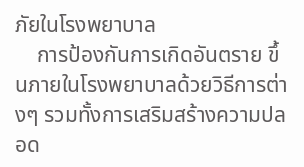ภัยในโรงพยาบาล
    การป้องกันการเกิดอันตราย ขึ้นภายในโรงพยาบาลด้วยวิธีการต่างๆ รวมทั้งการเสริมสร้างความปลอด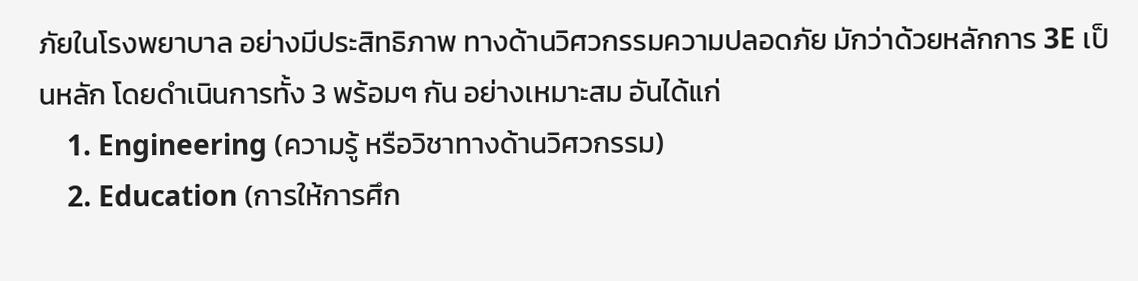ภัยในโรงพยาบาล อย่างมีประสิทธิภาพ ทางด้านวิศวกรรมความปลอดภัย มักว่าด้วยหลักการ 3E เป็นหลัก โดยดำเนินการทั้ง 3 พร้อมๆ กัน อย่างเหมาะสม อันได้แก่
    1. Engineering (ความรู้ หรือวิชาทางด้านวิศวกรรม)
    2. Education (การให้การศึก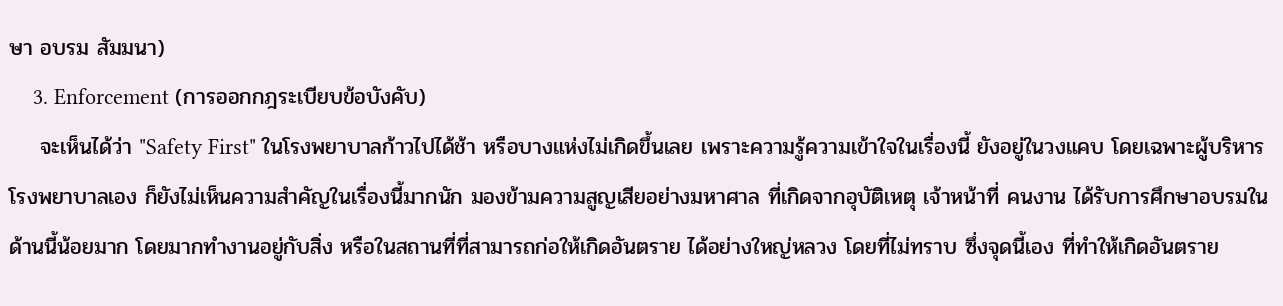ษา อบรม สัมมนา)
    3. Enforcement (การออกกฎระเบียบข้อบังคับ)
    จะเห็นได้ว่า "Safety First" ในโรงพยาบาลก้าวไปได้ช้า หรือบางแห่งไม่เกิดขึ้นเลย เพราะความรู้ความเข้าใจในเรื่องนี้ ยังอยู่ในวงแคบ โดยเฉพาะผู้บริหารโรงพยาบาลเอง ก็ยังไม่เห็นความสำคัญในเรื่องนี้มากนัก มองข้ามความสูญเสียอย่างมหาศาล ที่เกิดจากอุบัติเหตุ เจ้าหน้าที่ คนงาน ได้รับการศึกษาอบรมในด้านนี้น้อยมาก โดยมากทำงานอยู่กับสิ่ง หรือในสถานที่ที่สามารถก่อให้เกิดอันตราย ได้อย่างใหญ่หลวง โดยที่ไม่ทราบ ซึ่งจุดนี้เอง ที่ทำให้เกิดอันตราย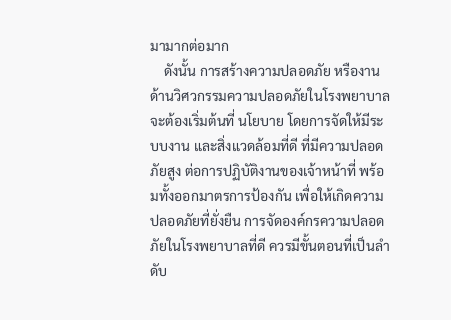มามากต่อมาก
    ดังนั้น การสร้างความปลอดภัย หรืองานด้านวิศวกรรมความปลอดภัยในโรงพยาบาล จะต้องเริ่มต้นที่ นโยบาย โดยการจัดให้มีระบบงาน และสิ่งแวดล้อมที่ดี ที่มีความปลอดภัยสูง ต่อการปฏิบัติงานของเจ้าหน้าที่ พร้อมทั้งออกมาตรการป้องกัน เพื่อให้เกิดความปลอดภัยที่ยั่งยืน การจัดองค์กรความปลอดภัยในโรงพยาบาลที่ดี ควรมีขั้นตอนที่เป็นลำดับ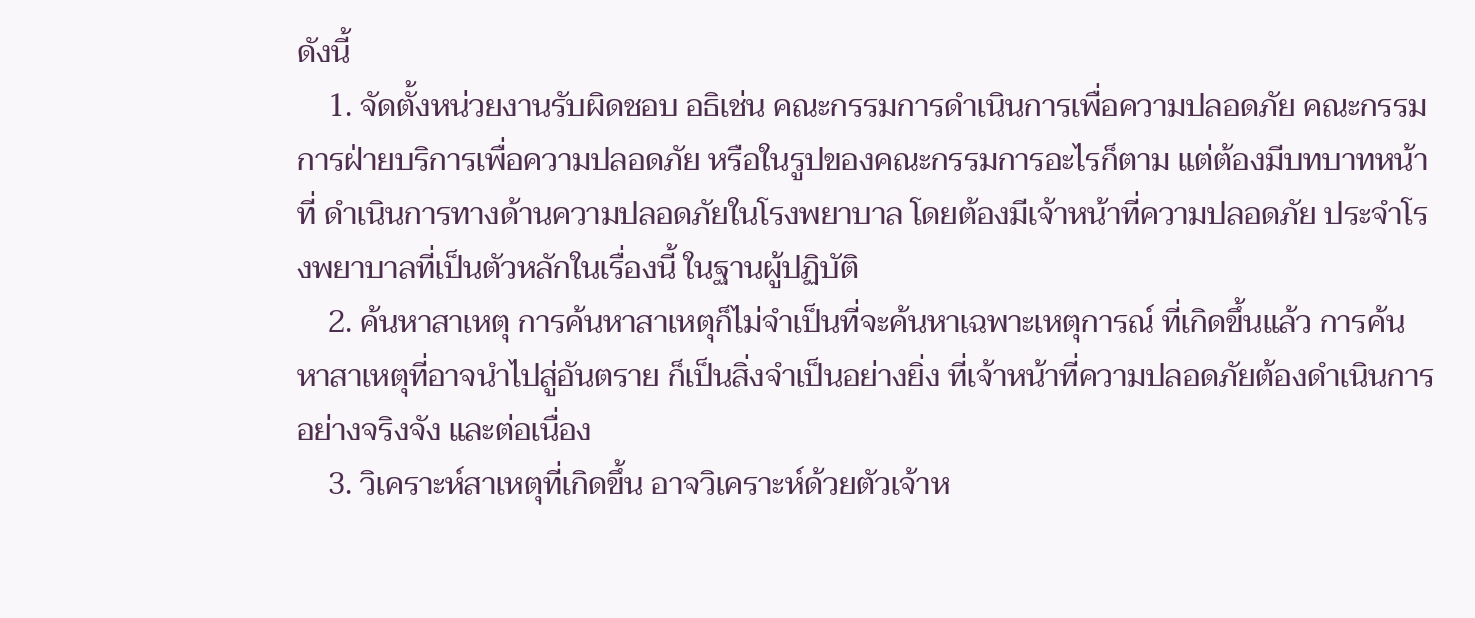ดังนี้
    1. จัดตั้งหน่วยงานรับผิดชอบ อธิเช่น คณะกรรมการดำเนินการเพื่อความปลอดภัย คณะกรรมการฝ่ายบริการเพื่อความปลอดภัย หรือในรูปของคณะกรรมการอะไรก็ตาม แต่ต้องมีบทบาทหน้าที่ ดำเนินการทางด้านความปลอดภัยในโรงพยาบาล โดยต้องมีเจ้าหน้าที่ความปลอดภัย ประจำโรงพยาบาลที่เป็นตัวหลักในเรื่องนี้ ในฐานผู้ปฏิบัติ
    2. ค้นหาสาเหตุ การค้นหาสาเหตุก็ไม่จำเป็นที่จะค้นหาเฉพาะเหตุการณ์ ที่เกิดขึ้นแล้ว การค้นหาสาเหตุที่อาจนำไปสู่อันตราย ก็เป็นสิ่งจำเป็นอย่างยิ่ง ที่เจ้าหน้าที่ความปลอดภัยต้องดำเนินการ อย่างจริงจัง และต่อเนื่อง
    3. วิเคราะห์สาเหตุที่เกิดขึ้น อาจวิเคราะห์ด้วยตัวเจ้าห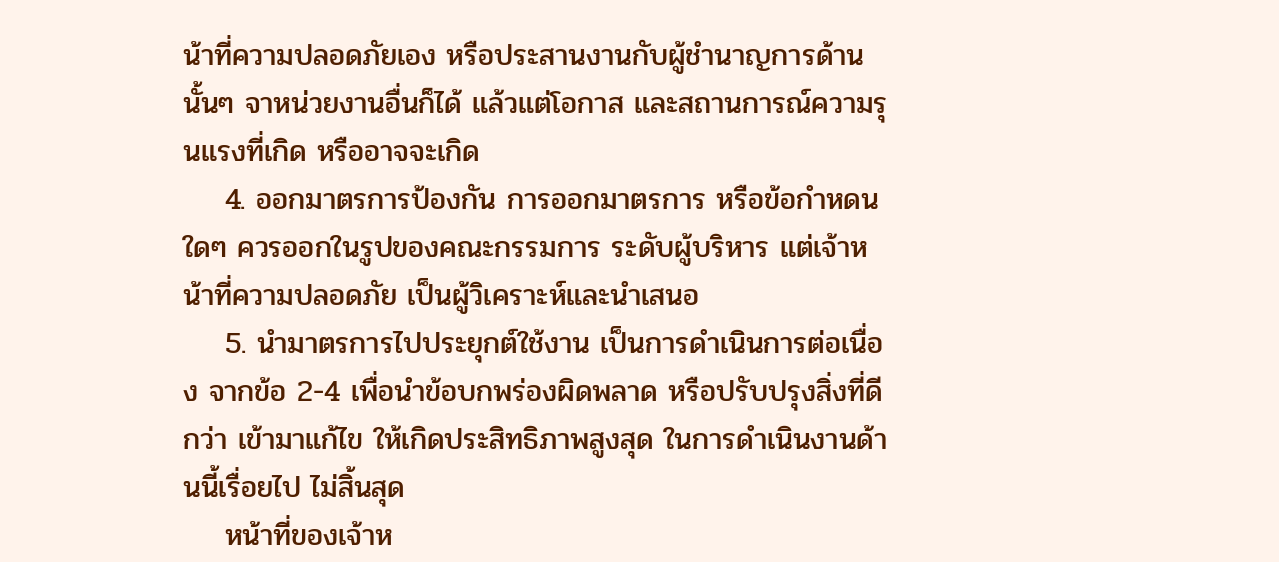น้าที่ความปลอดภัยเอง หรือประสานงานกับผู้ชำนาญการด้านนั้นๆ จาหน่วยงานอื่นก็ได้ แล้วแต่โอกาส และสถานการณ์ความรุนแรงที่เกิด หรืออาจจะเกิด
    4. ออกมาตรการป้องกัน การออกมาตรการ หรือข้อกำหดนใดๆ ควรออกในรูปของคณะกรรมการ ระดับผู้บริหาร แต่เจ้าหน้าที่ความปลอดภัย เป็นผู้วิเคราะห์และนำเสนอ
    5. นำมาตรการไปประยุกต์ใช้งาน เป็นการดำเนินการต่อเนื่อง จากข้อ 2-4 เพื่อนำข้อบกพร่องผิดพลาด หรือปรับปรุงสิ่งที่ดีกว่า เข้ามาแก้ไข ให้เกิดประสิทธิภาพสูงสุด ในการดำเนินงานด้านนี้เรื่อยไป ไม่สิ้นสุด
    หน้าที่ของเจ้าห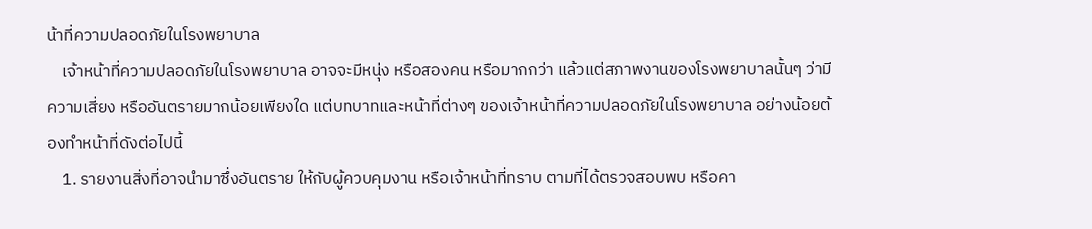น้าที่ความปลอดภัยในโรงพยาบาล
    เจ้าหน้าที่ความปลอดภัยในโรงพยาบาล อาจจะมีหนุ่ง หรือสองคน หรือมากกว่า แล้วแต่สภาพงานของโรงพยาบาลนั้นๆ ว่ามีความเสี่ยง หรืออันตรายมากน้อยเพียงใด แต่บทบาทและหน้าที่ต่างๆ ของเจ้าหน้าที่ความปลอดภัยในโรงพยาบาล อย่างน้อยต้องทำหน้าที่ดังต่อไปนี้
    1. รายงานสิ่งที่อาจนำมาซึ่งอันตราย ให้กับผู้ควบคุมงาน หรือเจ้าหน้าที่ทราบ ตามที่ได้ตรวจสอบพบ หรือคา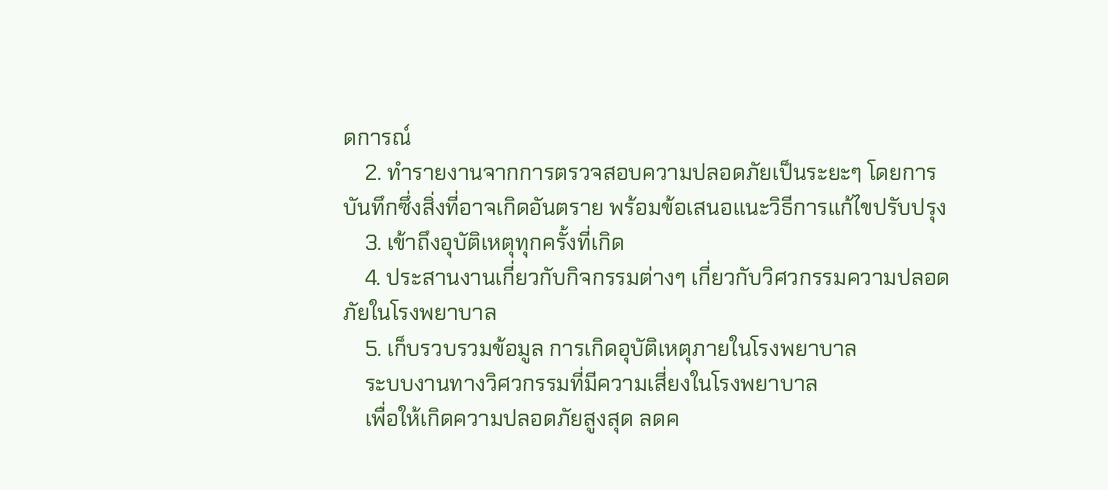ดการณ์
    2. ทำรายงานจากการตรวจสอบความปลอดภัยเป็นระยะๆ โดยการบันทึกซึ่งสิ่งที่อาจเกิดอันตราย พร้อมข้อเสนอแนะวิธีการแก้ไขปรับปรุง
    3. เข้าถึงอุบัติเหตุทุกครั้งที่เกิด
    4. ประสานงานเกี่ยวกับกิจกรรมต่างๆ เกี่ยวกับวิศวกรรมความปลอดภัยในโรงพยาบาล
    5. เก็บรวบรวมข้อมูล การเกิดอุบัติเหตุภายในโรงพยาบาล
    ระบบงานทางวิศวกรรมที่มีความเสี่ยงในโรงพยาบาล
    เพื่อให้เกิดความปลอดภัยสูงสุด ลดค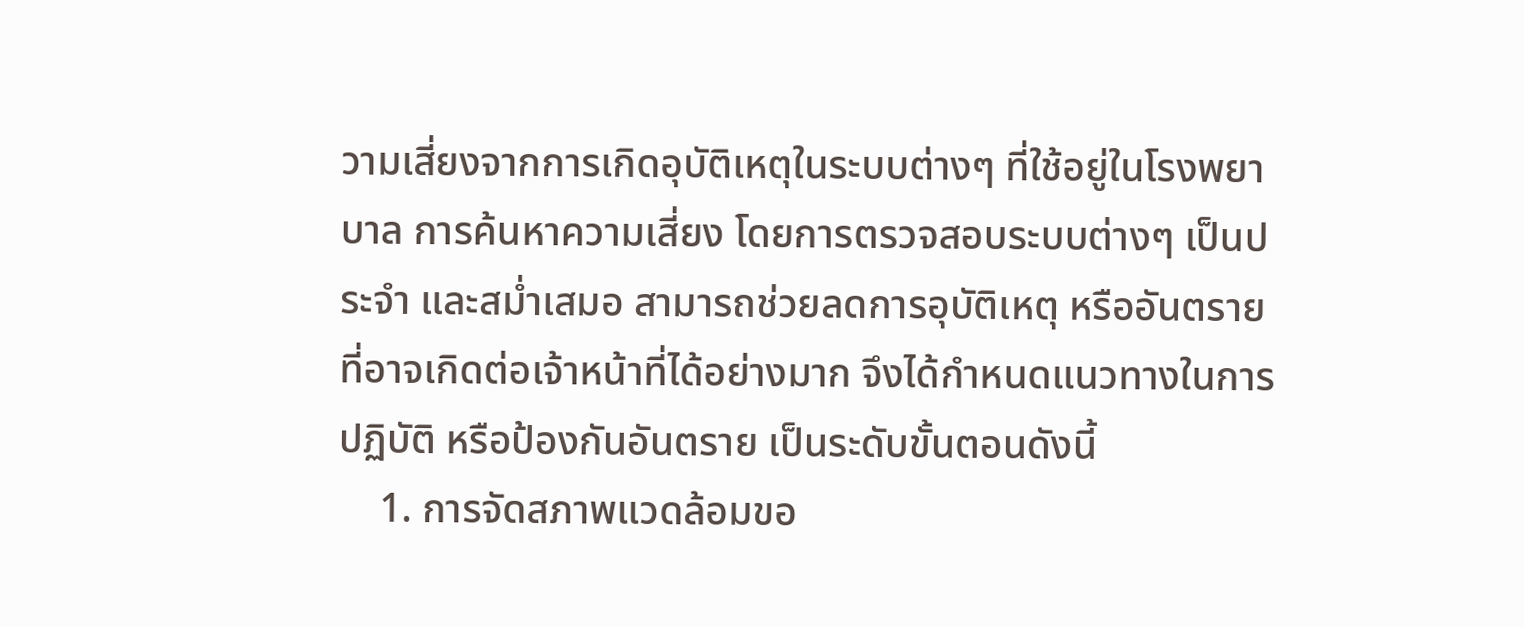วามเสี่ยงจากการเกิดอุบัติเหตุในระบบต่างๆ ที่ใช้อยู่ในโรงพยาบาล การค้นหาความเสี่ยง โดยการตรวจสอบระบบต่างๆ เป็นประจำ และสม่ำเสมอ สามารถช่วยลดการอุบัติเหตุ หรืออันตราย ที่อาจเกิดต่อเจ้าหน้าที่ได้อย่างมาก จึงได้กำหนดแนวทางในการปฏิบัติ หรือป้องกันอันตราย เป็นระดับขั้นตอนดังนี้
    1. การจัดสภาพแวดล้อมขอ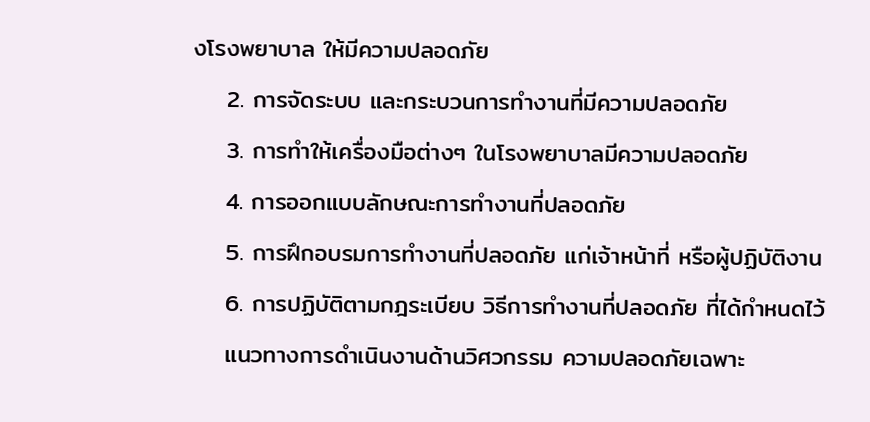งโรงพยาบาล ให้มีความปลอดภัย
    2. การจัดระบบ และกระบวนการทำงานที่มีความปลอดภัย
    3. การทำให้เครื่องมือต่างๆ ในโรงพยาบาลมีความปลอดภัย
    4. การออกแบบลักษณะการทำงานที่ปลอดภัย
    5. การฝึกอบรมการทำงานที่ปลอดภัย แก่เจ้าหน้าที่ หรือผู้ปฏิบัติงาน
    6. การปฏิบัติตามกฎระเบียบ วิธีการทำงานที่ปลอดภัย ที่ได้กำหนดไว้
    แนวทางการดำเนินงานด้านวิศวกรรม ความปลอดภัยเฉพาะ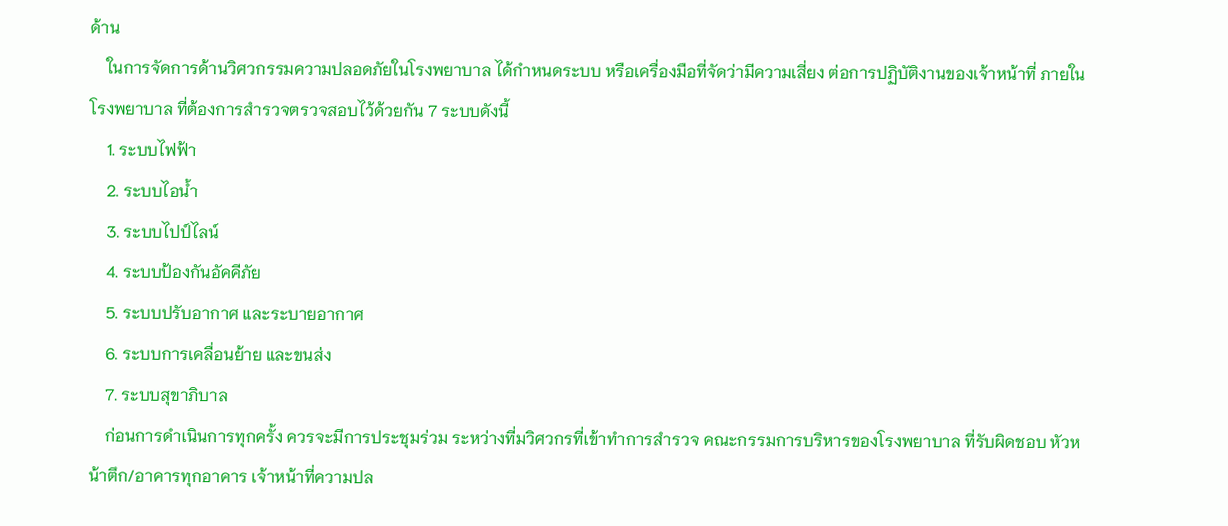ด้าน
    ในการจัดการด้านวิศวกรรมความปลอดภัยในโรงพยาบาล ได้กำหนดระบบ หรือเครื่องมือที่จัดว่ามีความเสี่ยง ต่อการปฏิบัติงานของเจ้าหน้าที่ ภายในโรงพยาบาล ที่ต้องการสำรวจตรวจสอบไว้ด้วยกัน 7 ระบบดังนี้
    1. ระบบไฟฟ้า
    2. ระบบไอน้ำ
    3. ระบบไปป์ไลน์
    4. ระบบป้องกันอัคคีภัย
    5. ระบบปรับอากาศ และระบายอากาศ
    6. ระบบการเคลื่อนย้าย และขนส่ง
    7. ระบบสุขาภิบาล
    ก่อนการดำเนินการทุกครั้ง ควรจะมีการประชุมร่วม ระหว่างที่มวิศวกรที่เข้าทำการสำรวจ คณะกรรมการบริหารของโรงพยาบาล ที่รับผิดชอบ หัวหน้าตึก/อาคารทุกอาคาร เจ้าหน้าที่ความปล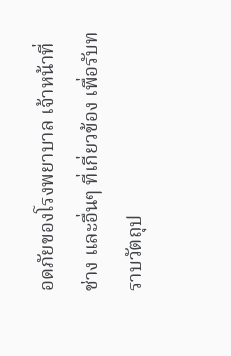อดภัยของโรงพยาบาล เจ้าหน้าที่ช่าง และอื่นๆ ที่เกี่ยวข้อง เพื่อรับทราบวัตถุป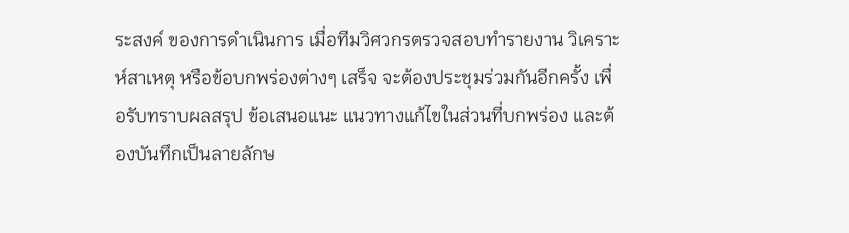ระสงค์ ของการดำเนินการ เมื่อทีมวิศวกรตรวจสอบทำรายงาน วิเคราะห์สาเหตุ หรือข้อบกพร่องต่างๆ เสร็จ จะต้องประชุมร่วมกันอีกครั้ง เพื่อรับทราบผลสรุป ข้อเสนอแนะ แนวทางแก้ไขในส่วนที่บกพร่อง และต้องบันทึกเป็นลายลักษ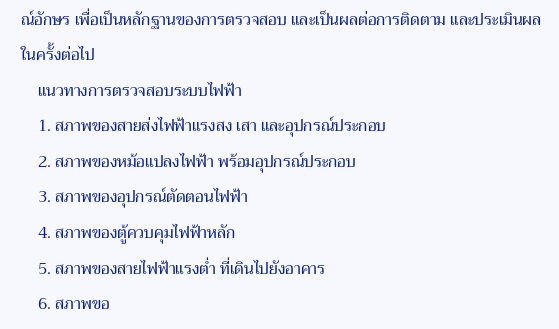ณ์อักษร เพื่อเป็นหลักฐานของการตรวจสอบ และเป็นผลต่อการติดตาม และประเมินผลในครั้งต่อไป
    แนวทางการตรวจสอบระบบไฟฟ้า
    1. สภาพของสายส่งไฟฟ้าแรงสง เสา และอุปกรณ์ประกอบ
    2. สภาพของหม้อแปลงไฟฟ้า พร้อมอุปกรณ์ประกอบ
    3. สภาพของอุปกรณ์ตัดตอนไฟฟ้า
    4. สภาพของตู้ควบคุมไฟฟ้าหลัก
    5. สภาพของสายไฟฟ้าแรงต่ำ ที่เดินไปยังอาคาร
    6. สภาพขอ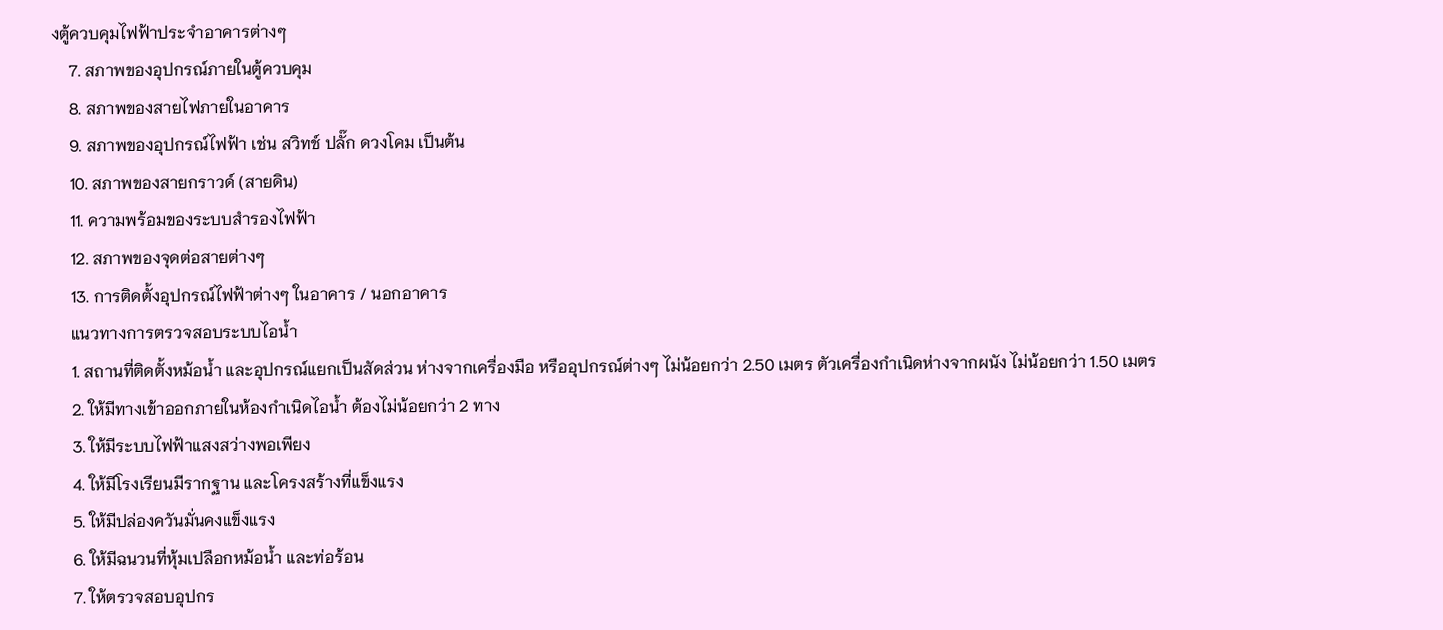งตู้ควบคุมไฟฟ้าประจำอาคารต่างๆ
    7. สภาพของอุปกรณ์ภายในตู้ควบคุม
    8. สภาพของสายไฟภายในอาคาร
    9. สภาพของอุปกรณ์ไฟฟ้า เช่น สวิทช์ ปลั๊ก ดวงโคม เป็นต้น
    10. สภาพของสายกราวด์ (สายดิน)
    11. ความพร้อมของระบบสำรองไฟฟ้า
    12. สภาพของจุดต่อสายต่างๆ
    13. การติดตั้งอุปกรณ์ไฟฟ้าต่างๆ ในอาคาร / นอกอาคาร
    แนวทางการตรวจสอบระบบไอน้ำ
    1. สถานที่ติดตั้งหม้อน้ำ และอุปกรณ์แยกเป็นสัดส่วน ห่างจากเครื่องมือ หรืออุปกรณ์ต่างๆ ไม่น้อยกว่า 2.50 เมตร ตัวเครื่องกำเนิดห่างจากผนัง ไม่น้อยกว่า 1.50 เมตร
    2. ให้มีทางเข้าออกภายในห้องกำเนิดไอน้ำ ต้องไม่น้อยกว่า 2 ทาง
    3. ให้มีระบบไฟฟ้าแสงสว่างพอเพียง
    4. ให้มีโรงเรียนมีรากฐาน และโครงสร้างที่แข็งแรง
    5. ให้มีปล่องควันมั่นคงแข็งแรง
    6. ให้มีฉนวนที่หุ้มเปลือกหม้อน้ำ และท่อร้อน
    7. ให้ตรวจสอบอุปกร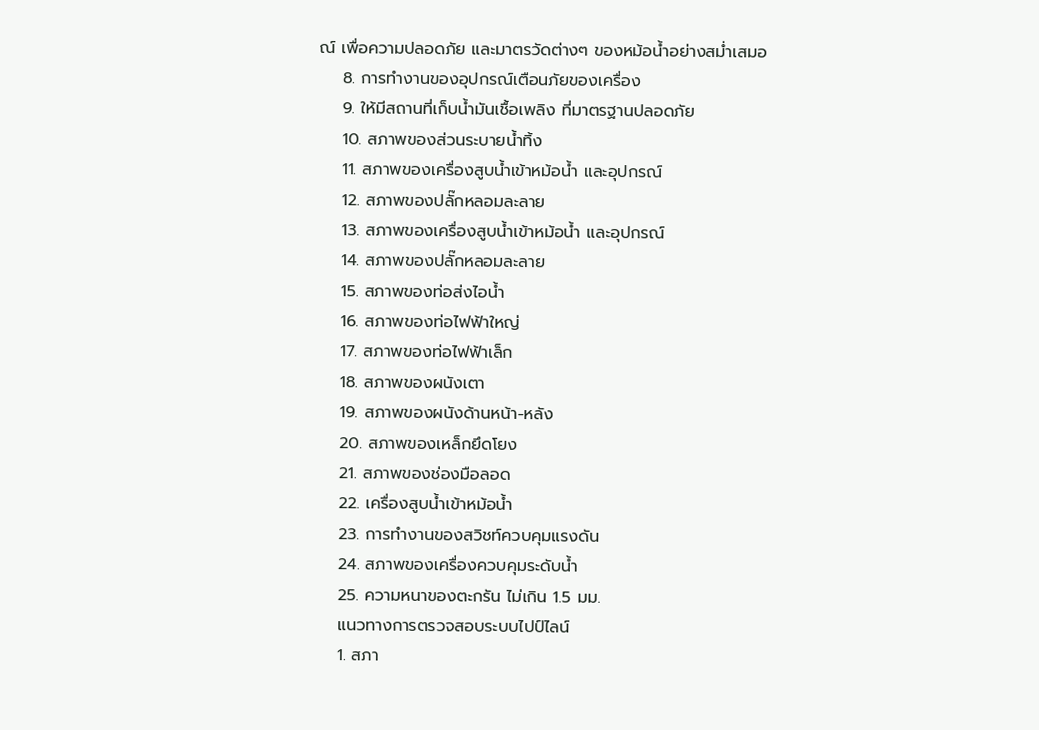ณ์ เพื่อความปลอดภัย และมาตรวัดต่างๆ ของหม้อน้ำอย่างสม่ำเสมอ
    8. การทำงานของอุปกรณ์เตือนภัยของเครื่อง
    9. ให้มีสถานที่เก็บน้ำมันเชื้อเพลิง ที่มาตรฐานปลอดภัย
    10. สภาพของส่วนระบายน้ำทิ้ง
    11. สภาพของเครื่องสูบน้ำเข้าหม้อน้ำ และอุปกรณ์
    12. สภาพของปลั๊กหลอมละลาย
    13. สภาพของเครื่องสูบน้ำเข้าหม้อน้ำ และอุปกรณ์
    14. สภาพของปลั๊กหลอมละลาย
    15. สภาพของท่อส่งไอน้ำ
    16. สภาพของท่อไฟฟ้าใหญ่
    17. สภาพของท่อไฟฟ้าเล็ก
    18. สภาพของผนังเตา
    19. สภาพของผนังด้านหน้า-หลัง
    20. สภาพของเหล็กยึดโยง
    21. สภาพของช่องมือลอด
    22. เครื่องสูบน้ำเข้าหม้อน้ำ
    23. การทำงานของสวิชท์ควบคุมแรงดัน
    24. สภาพของเครื่องควบคุมระดับน้ำ
    25. ความหนาของตะกรัน ไม่เกิน 1.5 มม.
    แนวทางการตรวจสอบระบบไปป์ไลน์
    1. สภา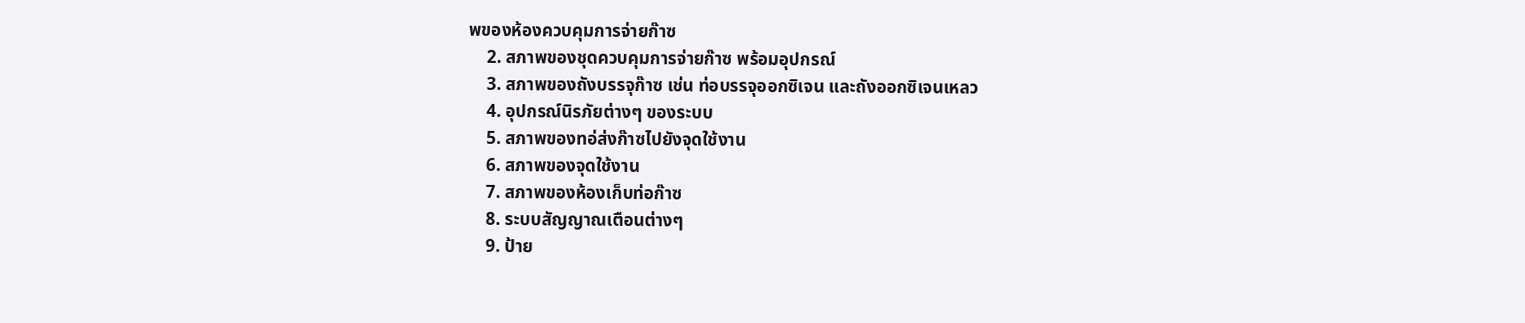พของห้องควบคุมการจ่ายก๊าซ
    2. สภาพของชุดควบคุมการจ่ายก๊าซ พร้อมอุปกรณ์
    3. สภาพของถังบรรจุก๊าซ เช่น ท่อบรรจุออกซิเจน และถังออกซิเจนเหลว
    4. อุปกรณ์นิรภัยต่างๆ ของระบบ
    5. สภาพของทอ่ส่งก๊าซไปยังจุดใช้งาน
    6. สภาพของจุดใช้งาน
    7. สภาพของห้องเก็บท่อก๊าซ
    8. ระบบสัญญาณเตือนต่างๆ
    9. ป้าย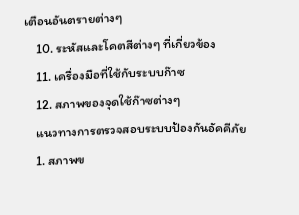เตือนอันตรายต่างๆ
    10. ระหัสและโคตสีต่างๆ ที่เกี่ยวข้อง
    11. เครื่องมือที่ใช้กับระบบก๊าซ
    12. สภาพของจุดใช้ก๊าซต่างๆ
    แนวทางการตรวจสอบระบบป้องกันอัคคีภัย
    1. สภาพข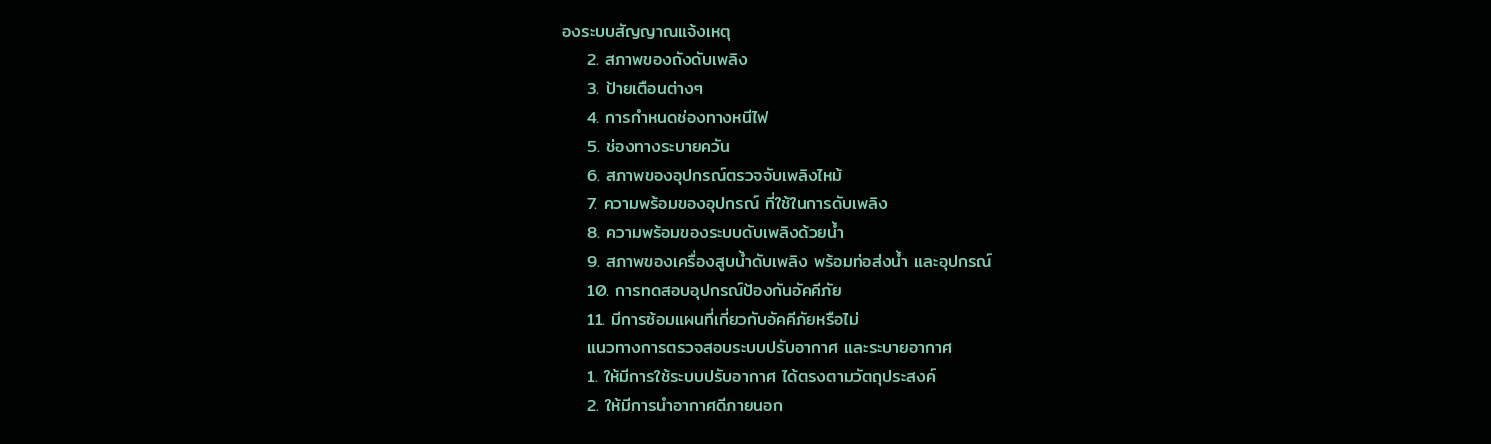องระบบสัญญาณแจ้งเหตุ
    2. สภาพของถังดับเพลิง
    3. ป้ายเตือนต่างๆ
    4. การกำหนดช่องทางหนีไฟ
    5. ช่องทางระบายควัน
    6. สภาพของอุปกรณ์ตรวจจับเพลิงไหม้
    7. ความพร้อมของอุปกรณ์ ที่ใช้ในการดับเพลิง
    8. ความพร้อมของระบบดับเพลิงด้วยน้ำ
    9. สภาพของเครื่องสูบน้ำดับเพลิง พร้อมท่อส่งน้ำ และอุปกรณ์
    10. การทดสอบอุปกรณ์ป้องกันอัคคีภัย
    11. มีการซ้อมแผนที่เกี่ยวกับอัคคีภัยหรือไม่
    แนวทางการตรวจสอบระบบปรับอากาศ และระบายอากาศ
    1. ให้มีการใช้ระบบปรับอากาศ ได้ตรงตามวัตถุประสงค์
    2. ให้มีการนำอากาศดีภายนอก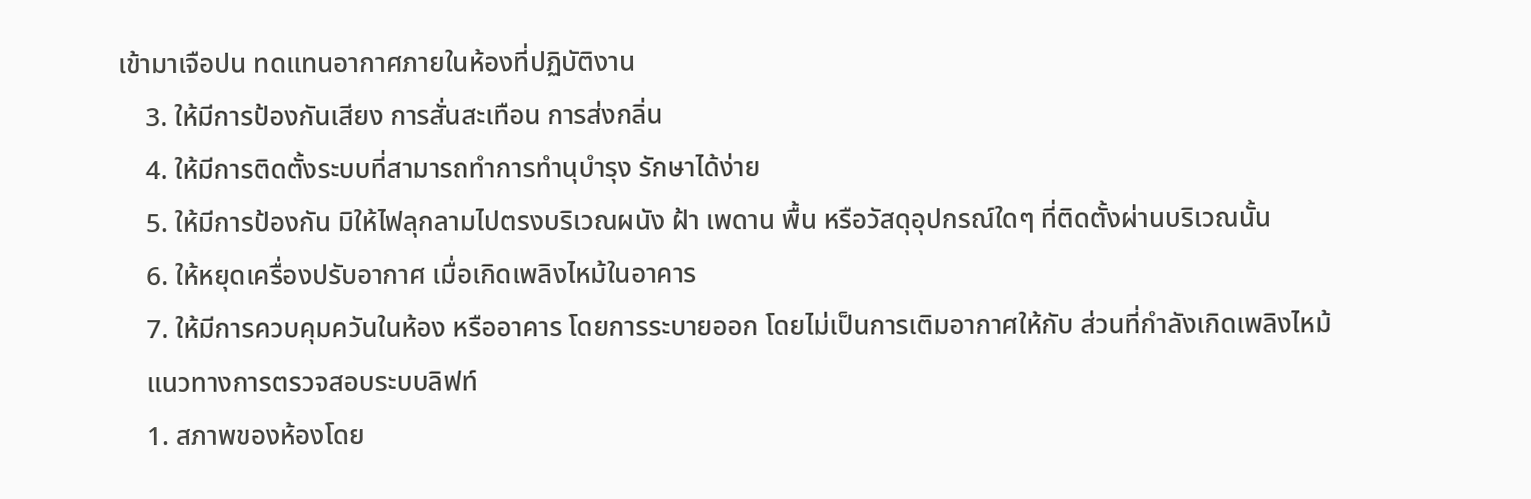เข้ามาเจือปน ทดแทนอากาศภายในห้องที่ปฏิบัติงาน
    3. ให้มีการป้องกันเสียง การสั่นสะเทือน การส่งกลิ่น
    4. ให้มีการติดตั้งระบบที่สามารถทำการทำนุบำรุง รักษาได้ง่าย
    5. ให้มีการป้องกัน มิให้ไฟลุกลามไปตรงบริเวณผนัง ฝ้า เพดาน พื้น หรือวัสดุอุปกรณ์ใดๆ ที่ติดตั้งผ่านบริเวณนั้น
    6. ให้หยุดเครื่องปรับอากาศ เมื่อเกิดเพลิงไหม้ในอาคาร
    7. ให้มีการควบคุมควันในห้อง หรืออาคาร โดยการระบายออก โดยไม่เป็นการเติมอากาศให้กับ ส่วนที่กำลังเกิดเพลิงไหม้
    แนวทางการตรวจสอบระบบลิฟท์
    1. สภาพของห้องโดย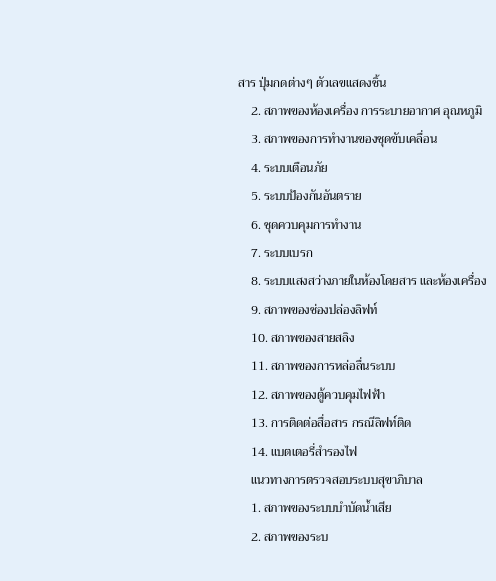สาร ปุ่มกดต่างๆ ตัวเลขแสดงชิ้น
    2. สภาพของห้องเครื่อง การระบายอากาศ อุณหภูมิ
    3. สภาพของการทำงานของชุดขับเคลื่อน
    4. ระบบเตือนภัย
    5. ระบบป้องกันอันตราย
    6. ชุดควบคุมการทำงาน
    7. ระบบเบรก
    8. ระบบแสงสว่างภายในห้องโดยสาร และห้องเครื่อง
    9. สภาพของช่องปล่องลิฟท์
    10. สภาพของสายสลิง
    11. สภาพของการหล่อลื่นระบบ
    12. สภาพของตู้ควบคุมไฟฟ้า
    13. การติดต่อสื่อสาร กรณีลิฟท์ติด
    14. แบตเตอรี่สำรองไฟ
    แนวทางการตรวจสอบระบบสุขาภิบาล
    1. สภาพของระบบบำบัดน้ำเสีย
    2. สภาพของระบ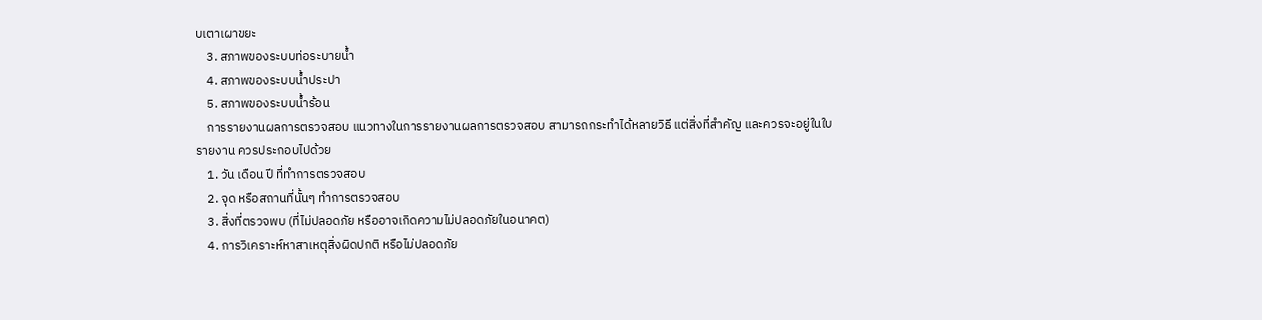บเตาเผาขยะ
    3. สภาพของระบบท่อระบายน้ำ
    4. สภาพของระบบน้ำประปา
    5. สภาพของระบบน้ำร้อน
    การรายงานผลการตรวจสอบ แนวทางในการรายงานผลการตรวจสอบ สามารถกระทำได้หลายวิธี แต่สิ่งที่สำคัญ และควรจะอยู่ในใบรายงาน ควรประกอบไปด้วย
    1. วัน เดือน ปี ที่ทำการตรวจสอบ
    2. จุด หรือสถานที่นั้นๆ ทำการตรวจสอบ
    3. สิ่งที่ตรวจพบ (ที่ไม่ปลอดภัย หรืออาจเกิดความไม่ปลอดภัยในอนาคต)
    4. การวิเคราะห์หาสาเหตุสิ่งผิดปกติ หรือไม่ปลอดภัย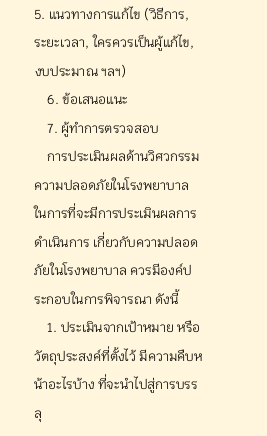5. แนวทางการแก้ไข (วิธีการ, ระยะเวลา, ใครควรเป็นผู้แก้ไข, งบประมาณ ฯลฯ)
    6. ข้อเสนอแนะ
    7. ผู้ทำการตรวจสอบ
    การประเมินผลด้านวิศวกรรมความปลอดภัยในโรงพยาบาล ในการที่จะมีการประเมินผลการดำเนินการ เกี่ยวกับความปลอดภัยในโรงพยาบาล ควรมีองค์ประกอบในการพิจารณา ดังนี้
    1. ประเมินจากเป้าหมาย หรือวัตถุประสงค์ที่ตั้งไว้ มีความคืบหน้าอะไรบ้าง ที่จะนำไปสู่การบรรลุ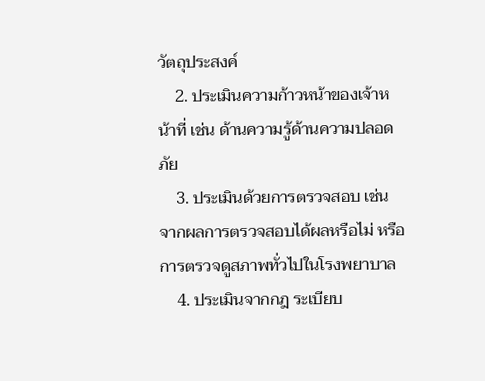วัตถุประสงค์
    2. ประเมินความก้าวหน้าของเจ้าหน้าที่ เช่น ด้านความรู้ด้านความปลอดภัย
    3. ประเมินด้วยการตรวจสอบ เช่น จากผลการตรวจสอบได้ผลหรือไม่ หรือการตรวจดูสภาพทั่วไปในโรงพยาบาล
    4. ประเมินจากกฎ ระเบียบ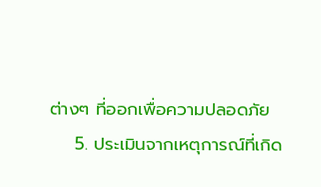ต่างๆ ที่ออกเพื่อความปลอดภัย
    5. ประเมินจากเหตุการณ์ที่เกิด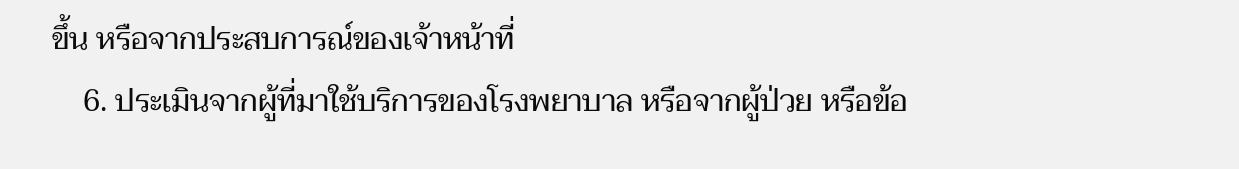ขึ้น หรือจากประสบการณ์ของเจ้าหน้าที่
    6. ประเมินจากผู้ที่มาใช้บริการของโรงพยาบาล หรือจากผู้ป่วย หรือข้อ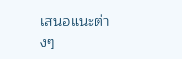เสนอแนะต่างๆ